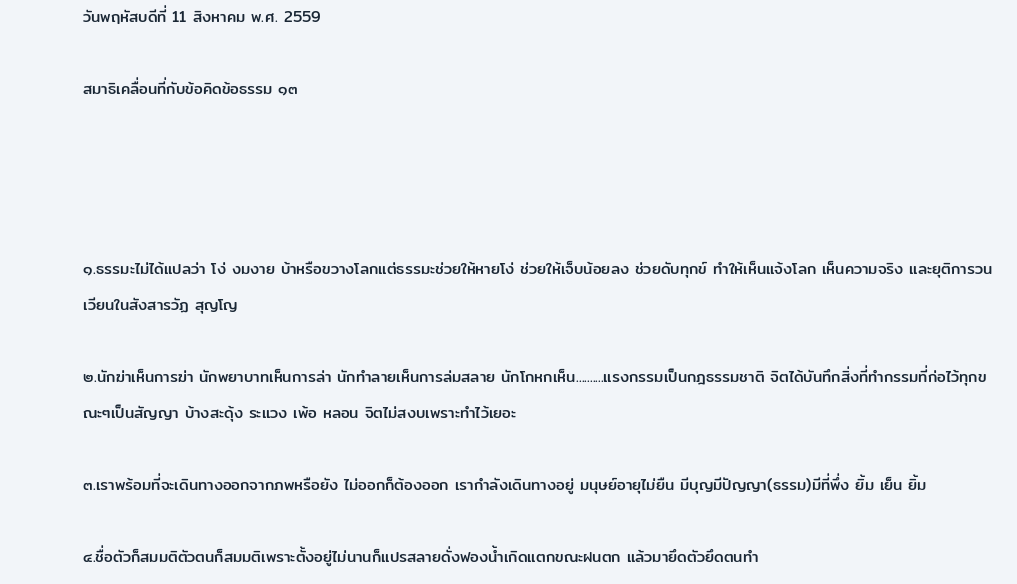วันพฤหัสบดีที่ 11 สิงหาคม พ.ศ. 2559

สมาธิเคลื่อนที่กับข้อคิดข้อธรรม ๑๓




๑.ธรรมะไม่ได้แปลว่า โง่ งมงาย บ้าหรือขวางโลกแต่ธรรมะช่วยให้หายโง่ ช่วยให้เจ็บน้อยลง ช่วยดับทุกข์ ทำให้เห็นแจ้งโลก เห็นความจริง และยุติการวนเวียนในสังสารวัฏ สุญโญ

๒.นักฆ่าเห็นการฆ่า นักพยาบาทเห็นการล่า นักทำลายเห็นการล่มสลาย นักโกหกเห็น..........แรงกรรมเป็นกฎธรรมชาติ จิตได้บันทึกสิ่งที่ทำกรรมที่ก่อไว้ทุกขณะๆเป็นสัญญา บ้างสะดุ้ง ระแวง เพ้อ หลอน จิตไม่สงบเพราะทำไว้เยอะ

๓.เราพร้อมที่จะเดินทางออกจากภพหรือยัง ไม่ออกก็ต้องออก เรากำลังเดินทางอยู่ มนุษย์อายุไม่ยืน มีบุญมีปัญญา(ธรรม)มีที่พึ่ง ยิ้ม เย็น ยิ้ม

๔.ชื่อตัวก็สมมติตัวตนก็สมมติเพราะตั้งอยู่ไม่นานก็แปรสลายดั่งฟองน้ำเกิดแตกขณะฝนตก แล้วมายึดตัวยึดตนทำ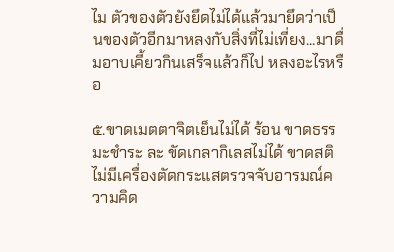ไม ตัวของตัวยังยึดไม่ได้แล้วมายึดว่าเป็นของตัวอีกมาหลงกับสิ่งที่ไม่เที่ยง...มาดื่มอาบเคี้ยวกินเสร็จแล้วก็ไป หลงอะไรหรือ

๕.ขาดเมตตาจิตเย็นไม่ได้ ร้อน ขาดธรรมะชำระ ละ ขัดเกลากิเลสไม่ได้ ขาดสติไม่มีเครื่องตัดกระแสตรวจจับอารมณ์ความคิด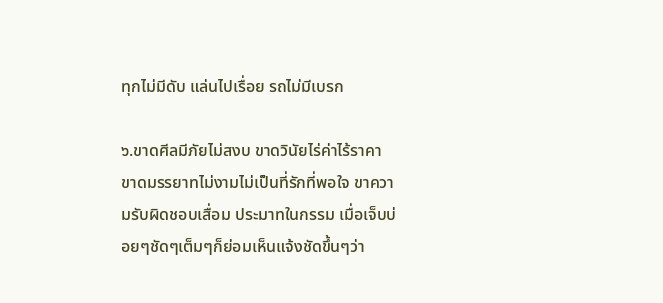ทุกไม่มีดับ แล่นไปเรื่อย รถไม่มีเบรก

๖.ขาดศีลมีภัยไม่สงบ ขาดวินัยไร่ค่าไร้ราคา ขาดมรรยาทไม่งามไม่เป็นที่รักที่พอใจ ขาความรับผิดชอบเสื่อม ประมาทในกรรม เมื่อเจ็บบ่อยๆชัดๆเต็มๆก็ย่อมเห็นแจ้งชัดขึ้นๆว่า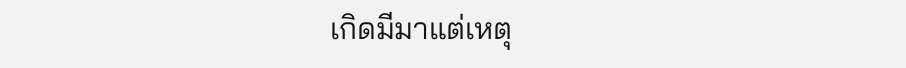เกิดมีมาแต่เหตุ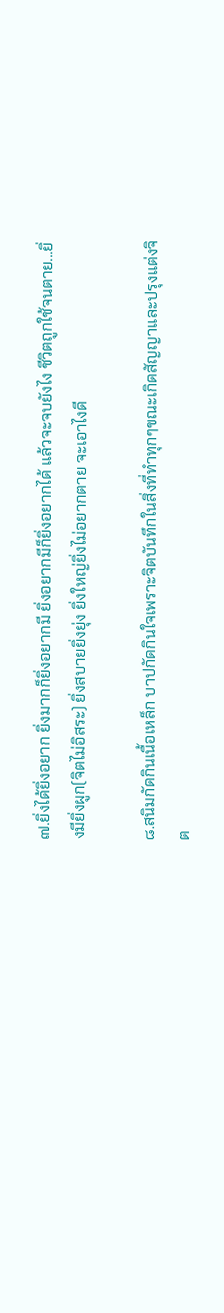๗.ยิ่งได้ยิ่งอยาก ยิ่งมากก็ยิ่งอยากมี ยิ่งอยากมีก็ยิ่งอยากได้ แล้วจะจบยังไง ชีวิตถูกใช้จนตาย...ยิ่งมียิ่งผูก(จิตไม่อิสระ) ยิ่งสบายยิ่งยุ่ง ยิ่งใหญ่ยิ่งไม่อยากตาย จะเอาไงดี

๘.สนิมกัดกินเนื้อเหล็ก บาปกัดกินใจเพราะจิตบันทึกในสิ่งที่ทำทุกๆขณะเกิดสัญญาและปรุงแต่งจิต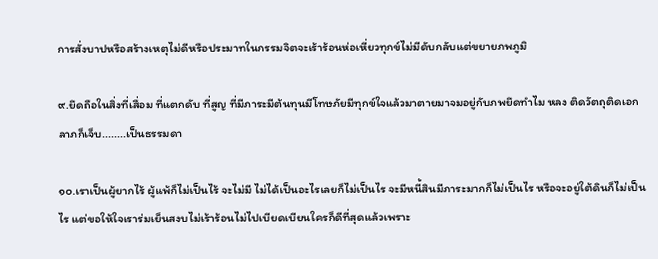การสั่งบาปหรือสร้างเหตุไม่ดีหรือประมาทในกรรมจิตจะเร้าร้อนห่อเหี่ยวทุกข์ไม่มีดับกลับแต่ขยายภพภูมิ

๙.ยึดถือในสิ่งที่เสื่อม ที่แตกดับ ที่สูญ ที่มีภาระมีต้นทุนมีโทษภัยมีทุกข์ใจแล้วมาตายมาจมอยู่กับภพยึดทำไม หลง ติดวัตถุติดเอกลาภก็เจ็บ........เป็นธรรมดา

๑๐.เราเป็นผู้ยากไร้ ผู้แพ้ก็ไม่เป็นไร้ จะไม่มี ไม่ได้เป็นอะไรเลยก็ไม่เป็นไร จะมีหนี้สินมีภาระมากก็ไม่เป็นไร หรือจะอยู่ใต้ดินก็ไม่เป็นไร แต่ขอให้ใจเราร่มเย็นสงบไม่เร้าร้อนไม่ไปเบียดเบียนใครก็ดีที่สุดแล้วเพราะ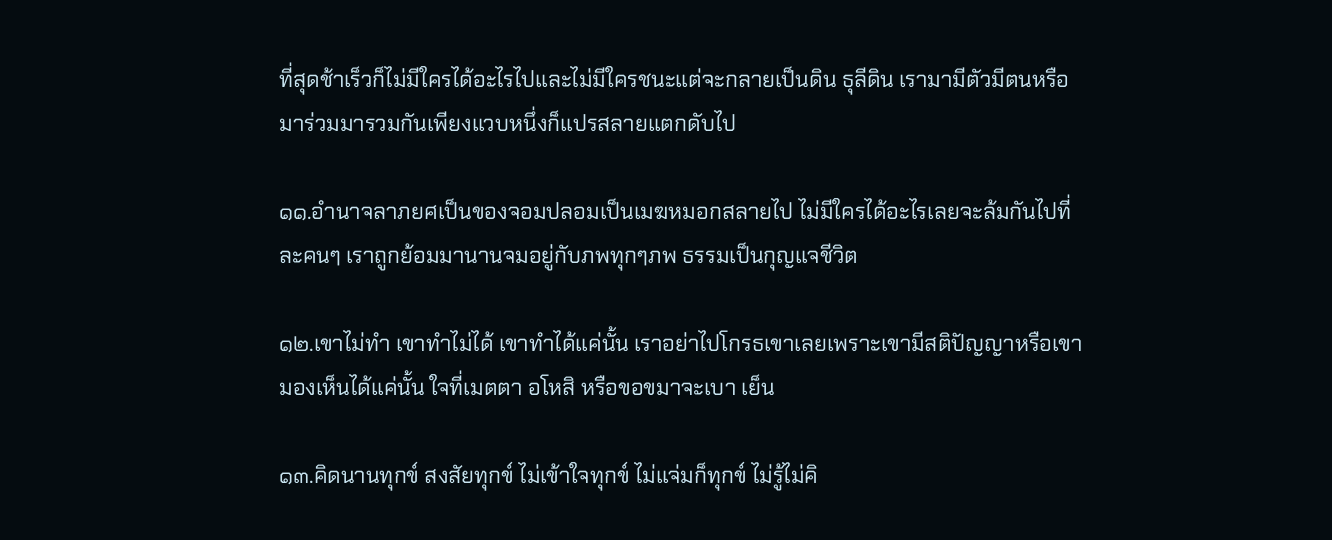ที่สุดช้าเร็วก็ไม่มีใครได้อะไรไปและไม่มีใครชนะแต่จะกลายเป็นดิน ธุลีดิน เรามามีตัวมีตนหรือมาร่วมมารวมกันเพียงแวบหนึ่งก็แปรสลายแตกดับไป

๑๑.อำนาจลาภยศเป็นของจอมปลอมเป็นเมฆหมอกสลายไป ไม่มีใครได้อะไรเลยจะล้มกันไปที่ละคนๆ เราถูกย้อมมานานจมอยู่กับภพทุกๆภพ ธรรมเป็นกุญแจชีวิต

๑๒.เขาไม่ทำ เขาทำไม่ได้ เขาทำได้แค่นั้น เราอย่าไปโกรธเขาเลยเพราะเขามีสติปัญญาหรือเขามองเห็นได้แค่นั้น ใจที่เมตตา อโหสิ หรือขอขมาจะเบา เย็น

๑๓.คิดนานทุกข์ สงสัยทุกข์ ไม่เข้าใจทุกข์ ไม่แจ่มก็ทุกข์ ไม่รู้ไม่คิ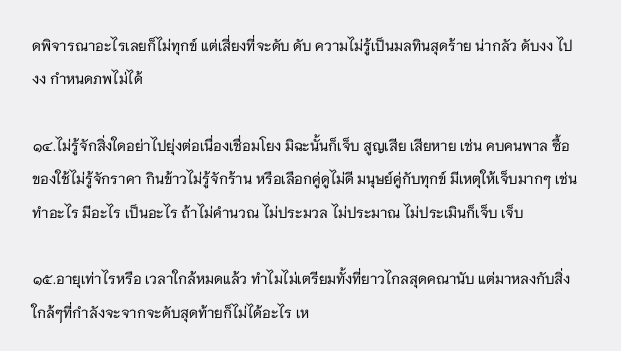ดพิจารณาอะไรเลยก็ไม่ทุกข์ แต่เสี่ยงที่จะดับ ดับ ความไม่รู้เป็นมลทินสุดร้าย น่ากลัว ดับงง ไปงง กำหนดภพไม่ได้

๑๔.ไม่รู้จักสิ่งใดอย่าไปยุ่งต่อเนื่องเชื่อมโยง มิฉะนั้นก็เจ็บ สูญเสีย เสียหาย เช่น คบคนพาล ซื้อของใช้ไม่รู้จักราคา กินข้าวไม่รู้จักร้าน หรือเลือกคู่ดูไม่ดี มนุษย์คู่กับทุกข์ มีเหตุให้เจ็บมากๆ เช่น ทำอะไร มีอะไร เป็นอะไร ถ้าไม่คำนวณ ไม่ประมวล ไม่ประมาณ ไม่ประเมินก็เจ็บ เจ็บ

๑๕.อายุเท่าไรหรือ เวลาใกล้หมดแล้ว ทำไมไม่เตรียมทั้งที่ยาวไกลสุดคณานับ แต่มาหลงกับสิ่งใกล้ๆที่กำลังจะจากจะดับสุดท้ายก็ไม่ได้อะไร เห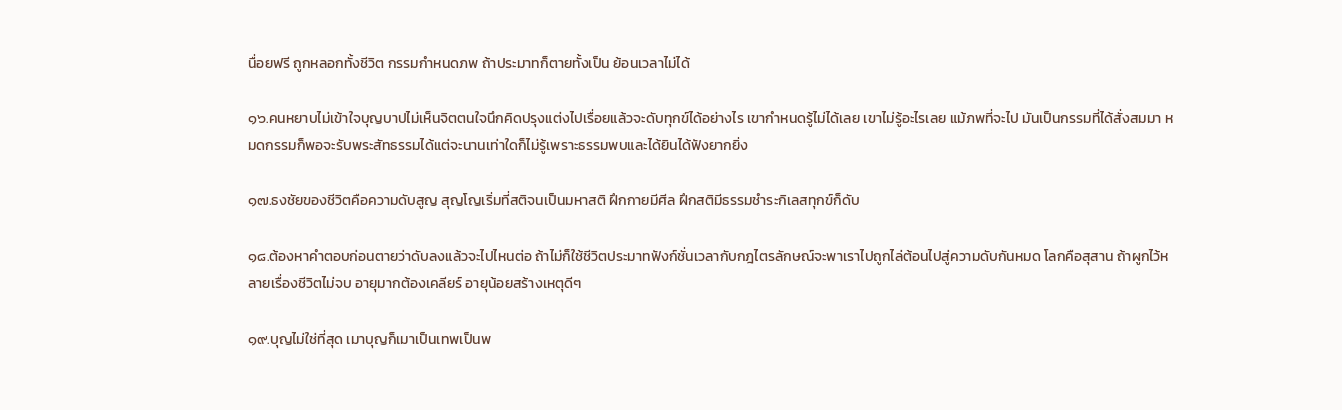นื่อยฟรี ถูกหลอกทั้งชีวิต กรรมกำหนดภพ ถ้าประมาทก็ตายทั้งเป็น ย้อนเวลาไม่ได้

๑๖.คนหยาบไม่เข้าใจบุญบาปไม่เห็นจิตตนใจนึกคิดปรุงแต่งไปเรื่อยแล้วจะดับทุกข์ได้อย่างไร เขากำหนดรู้ไม่ได้เลย เขาไม่รู้อะไรเลย แม้ภพที่จะไป มันเป็นกรรมที่ได้สั่งสมมา หมดกรรมก็พอจะรับพระสัทธรรมได้แต่จะนานเท่าใดก็ไม่รู้เพราะธรรมพบและได้ยินได้ฟังยากยิ่ง

๑๗.ธงชัยของชีวิตคือความดับสูญ สุญโญเริ่มที่สติจนเป็นมหาสติ ฝึกกายมีศีล ฝึกสติมีธรรมชำระกิเลสทุกข์ก็ดับ

๑๘.ต้องหาคำตอบก่อนตายว่าดับลงแล้วจะไปไหนต่อ ถ้าไม่ก็ใช้ชีวิตประมาทฟังก์ชั่นเวลากับกฎไตรลักษณ์จะพาเราไปถูกไล่ต้อนไปสู่ความดับกันหมด โลกคือสุสาน ถ้าผูกไว้หลายเรื่องชีวิตไม่จบ อายุมากต้องเคลียร์ อายุน้อยสร้างเหตุดีๆ

๑๙.บุญไม่ใช่ที่สุด เมาบุญก็เมาเป็นเทพเป็นพ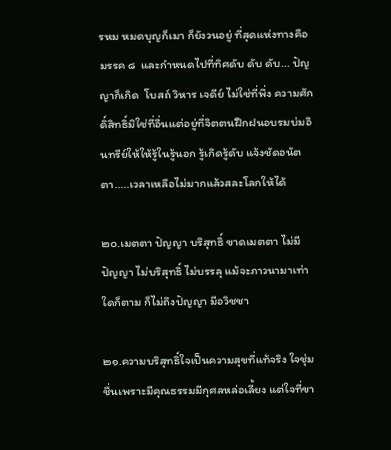รหม หมดบุญก็เมา ก็ยังวนอยู่ ที่สุดแห่งทางคือมรรค ๘  และกำหนดไปที่ทิศดับ ดับ ดับ... ปัญญาก็เกิด  โบสถ์ วิหาร เจดีย์ ไม่ใช่ที่พึ่ง ความศักดิ์สิทธิ์มิใช่ที่อื่นแต่อยู่ที่จิตตนฝึกฝนอบรมบ่มอินทรีย์ให้ให้รู้ในรู้นอก รู้เกิดรู้ดับ แจ้งชัดอนัตตา.....เวลาเหลือไม่มากแล้วสละโลกให้ได้

๒๐.เมตตา ปัญญา บริสุทธิ์ ขาดเมตตา ไม่มีปัญญา ไม่บริสุทธิ์ ไม่บรรลุ แม้จะภาวนามาเท่าใดก็ตาม ก็ไม่ถึงปัญญา มีอวิชชา

๒๑.ความบริสุทธิ์ใจเป็นความสุขที่แท้จริง ใจชุ่มชื่นเพราะมีคุณธรรมมีกุศลหล่อเลี้ยง แต่ใจที่ขา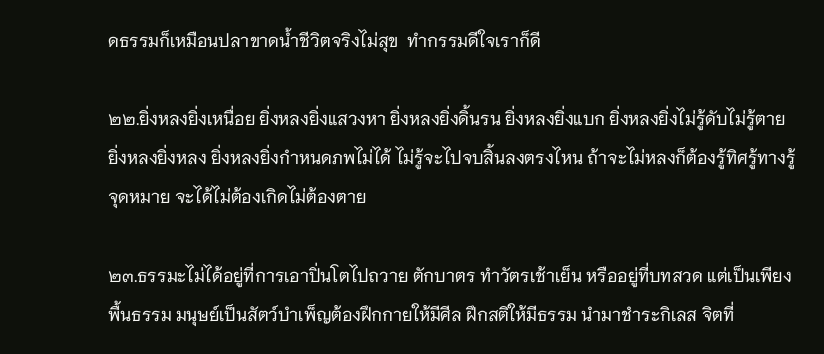ดธรรมก็เหมือนปลาขาดน้ำชีวิตจริงไม่สุข  ทำกรรมดีใจเราก็ดี

๒๒.ยิ่งหลงยิ่งเหนื่อย ยิ่งหลงยิ่งแสวงหา ยิ่งหลงยิ่งดิ้นรน ยิ่งหลงยิ่งแบก ยิ่งหลงยิ่งไม่รู้ดับไม่รู้ตาย ยิ่งหลงยิ่งหลง ยิ่งหลงยิ่งกำหนดภพไม่ได้ ไม่รู้จะไปจบสิ้นลงตรงไหน ถ้าจะไม่หลงก็ต้องรู้ทิศรู้ทางรู้จุดหมาย จะได้ไม่ต้องเกิดไม่ต้องตาย

๒๓.ธรรมะไม่ได้อยู่ที่การเอาปิ่นโตไปถวาย ตักบาตร ทำวัตรเช้าเย็น หรืออยู่ที่บทสวด แต่เป็นเพียงพื้นธรรม มนุษย์เป็นสัตว์บำเพ็ญต้องฝึกกายให้มีศีล ฝึกสติให้มีธรรม นำมาชำระกิเลส จิตที่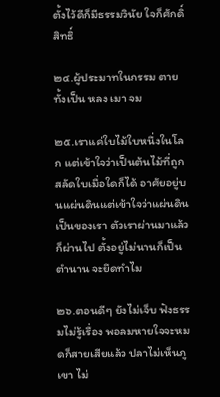ตั้งไว้ดีก็มีธรรมวินัย ใจก็ศักดิ์สิทธิ์

๒๔.ผู้ประมาทในกรรม ตายทั้งเป็น หลง เมา จม

๒๕.เราแค่ใบไม้ใบหนึ่งในโลก แต่เข้าใจว่าเป็นต้นไม้ที่ถูกสลัดใบเมื่อใดก็ได้ อาศัยอยู่บนแผ่นดินแต่เข้าใจว่าแผ่นดินเป็นของเรา ตัวเราผ่านมาแล้วก็ผ่านไป ตั้งอยู่ไม่นานก็เป็นตำนาน จะยึดทำไม

๒๖.ตอนดีๆ ยังไม่เจ็บ ฟังธรรมไม่รู้เรื่อง พอลมหายใจจะหมดก็สายเสียแล้ว ปลาไม่เห็นภูเขา ไม่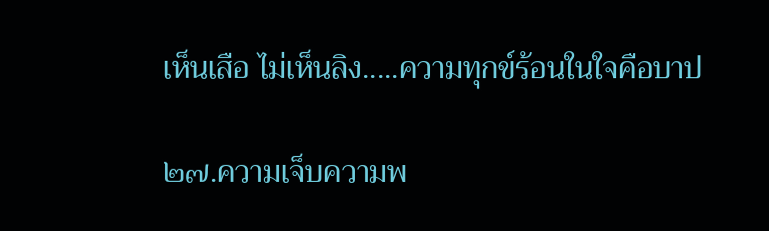เห็นเสือ ไม่เห็นลิง.....ความทุกข์ร้อนในใจคือบาป

๒๗.ความเจ็บความพ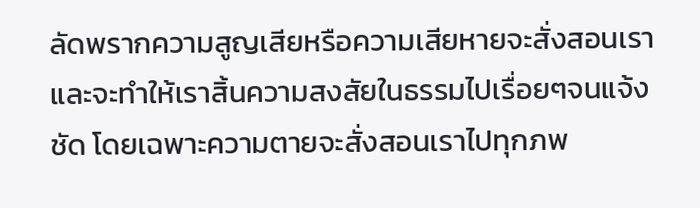ลัดพรากความสูญเสียหรือความเสียหายจะสั่งสอนเรา และจะทำให้เราสิ้นความสงสัยในธรรมไปเรื่อยๆจนแจ้งชัด โดยเฉพาะความตายจะสั่งสอนเราไปทุกภพ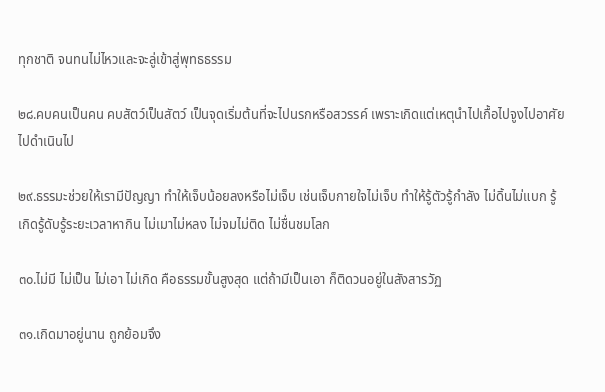ทุกชาติ จนทนไม่ไหวและจะลู่เข้าสู่พุทธธรรม

๒๘.คบคนเป็นคน คบสัตว์เป็นสัตว์ เป็นจุดเริ่มต้นที่จะไปนรกหรือสวรรค์ เพราะเกิดแต่เหตุนำไปเกื้อไปจูงไปอาศัยไปดำเนินไป

๒๙.ธรรมะช่วยให้เรามีปัญญา ทำให้เจ็บน้อยลงหรือไม่เจ็บ เช่นเจ็บกายใจไม่เจ็บ ทำให้รู้ตัวรู้กำลัง ไม่ดิ้นไม่แบก รู้เกิดรู้ดับรู้ระยะเวลาหากิน ไม่เมาไม่หลง ไม่จมไม่ติด ไม่ชื่นชมโลก

๓๐.ไม่มี ไม่เป็น ไม่เอา ไม่เกิด คือธรรมขั้นสูงสุด แต่ถ้ามีเป็นเอา ก็ติดวนอยู่ในสังสารวัฏ

๓๑.เกิดมาอยู่นาน ถูกย้อมจึง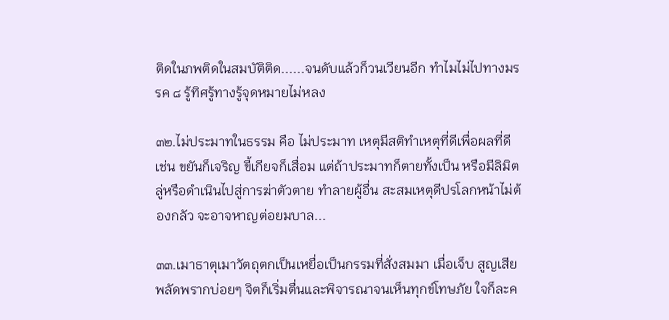ติดในภพติดในสมบัติติด......จนดับแล้วก็วนเวียนอีก ทำไมไม่ไปทางมรรค ๘ รู้ทิศรู้ทางรู้จุดหมายไม่หลง

๓๒.ไม่ประมาทในธรรม คือ ไม่ประมาท เหตุมีสติทำเหตุที่ดีเพื่อผลที่ดี เช่น ขยันก็เจริญ ขี้เกียจก็เสื่อม แต่ถ้าประมาทก็ตายทั้งเป็น หรือมีลิมิตลู่หรือดำเนินไปสู่การฆ่าตัวตาย ทำลายผู้อื่น สะสมเหตุดีปรโลกหน้าไม่ต้องกลัว จะอาจหาญต่อยมบาล...

๓๓.เมาธาตุเมาวัตถุตกเป็นเหยื่อเป็นกรรมที่สั่งสมมา เมื่อเจ็บ สูญเสีย พลัดพรากบ่อยๆ จิตก็เริ่มตื่นและพิจารณาจนเห็นทุกข์โทษภัย ใจก็ละค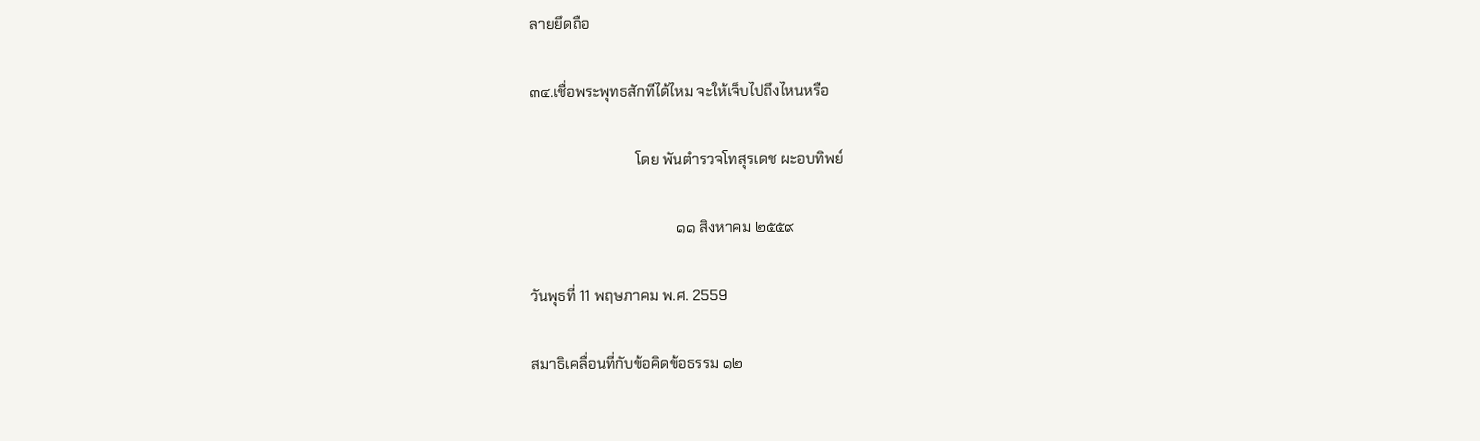ลายยึดถือ

๓๔.เชื่อพระพุทธสักทีได้ไหม จะให้เจ็บไปถึงไหนหรือ

                             โดย พันตำรวจโทสุรเดช ผะอบทิพย์

                                        ๑๑ สิงหาคม ๒๕๕๙

วันพุธที่ 11 พฤษภาคม พ.ศ. 2559

สมาธิเคลื่อนที่กับข้อคิดข้อธรรม ๑๒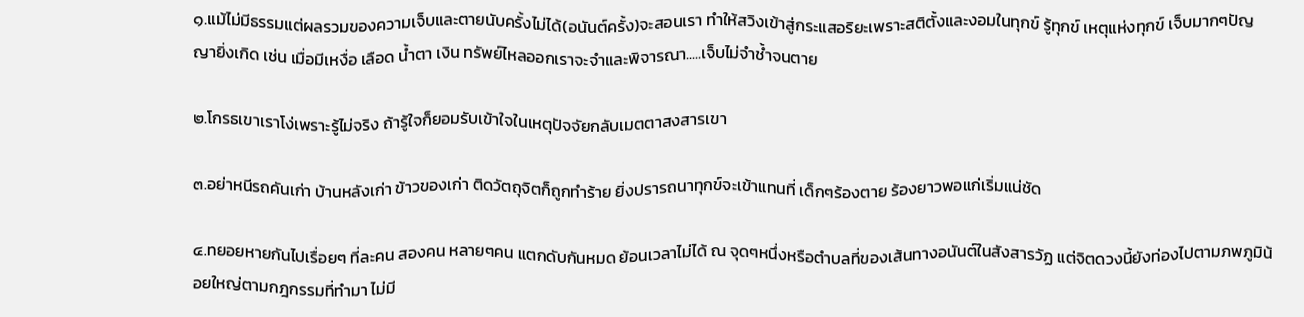๑.แม้ไม่มีธรรมแต่ผลรวมของความเจ็บและตายนับครั้งไม่ได้(อนันต์ครั้ง)จะสอนเรา ทำให้สวิงเข้าสู่กระแสอริยะเพราะสติตั้งและงอมในทุกข์ รู้ทุกข์ เหตุแห่งทุกข์ เจ็บมากๆปัญญายิ่งเกิด เช่น เมื่อมีเหงื่อ เลือด น้ำตา เงิน ทรัพย์ไหลออกเราจะจำและพิจารณา.....เจ็บไม่จำช้ำจนตาย

๒.โกรธเขาเราโง่เพราะรู้ไม่จริง ถ้ารู้ใจก็ยอมรับเข้าใจในเหตุปัจจัยกลับเมตตาสงสารเขา

๓.อย่าหนีรถคันเก่า บ้านหลังเก่า ข้าวของเก่า ติดวัตถุจิตก็ถูกทำร้าย ยิ่งปรารถนาทุกข์จะเข้าแทนที่ เด็กๆร้องตาย ร้องยาวพอแก่เริ่มแน่ชัด

๔.ทยอยหายกันไปเรื่อยๆ ที่ละคน สองคน หลายๆคน แตกดับกันหมด ย้อนเวลาไม่ได้ ณ จุดๆหนึ่งหรือตำบลที่ของเส้นทางอนันต์ในสังสารวัฏ แต่จิตดวงนี้ยังท่องไปตามภพภูมิน้อยใหญ่ตามกฎกรรมที่ทำมา ไม่มี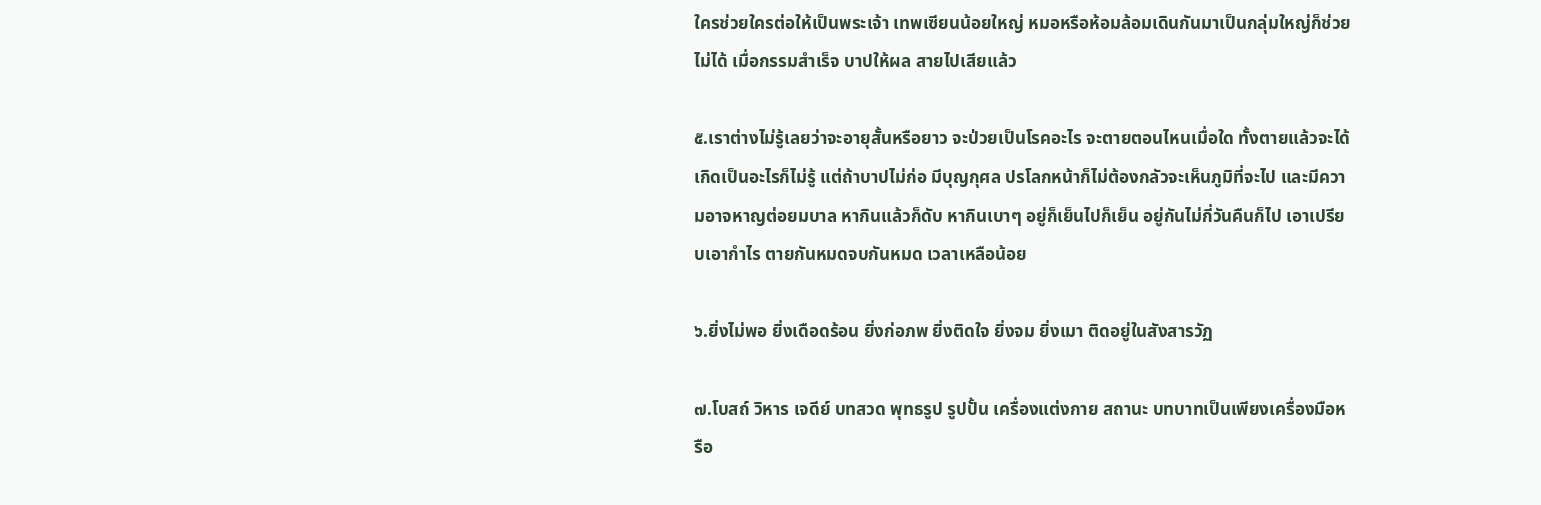ใครช่วยใครต่อให้เป็นพระเจ้า เทพเซียนน้อยใหญ่ หมอหรือห้อมล้อมเดินกันมาเป็นกลุ่มใหญ่ก็ช่วยไม่ได้ เมื่อกรรมสำเร็จ บาปให้ผล สายไปเสียแล้ว

๕.เราต่างไม่รู้เลยว่าจะอายุสั้นหรือยาว จะป่วยเป็นโรคอะไร จะตายตอนไหนเมื่อใด ทั้งตายแล้วจะได้เกิดเป็นอะไรก็ไม่รู้ แต่ถ้าบาปไม่ก่อ มีบุญกุศล ปรโลกหน้าก็ไม่ต้องกลัวจะเห็นภูมิที่จะไป และมีความอาจหาญต่อยมบาล หากินแล้วก็ดับ หากินเบาๆ อยู่ก็เย็นไปก็เย็น อยู่กันไม่กี่วันคืนก็ไป เอาเปรียบเอากำไร ตายกันหมดจบกันหมด เวลาเหลือน้อย

๖.ยิ่งไม่พอ ยิ่งเดือดร้อน ยิ่งก่อภพ ยิ่งติดใจ ยิ่งจม ยิ่งเมา ติดอยู่ในสังสารวัฏ

๗.โบสถ์ วิหาร เจดีย์ บทสวด พุทธรูป รูปปั้น เครื่องแต่งกาย สถานะ บทบาทเป็นเพียงเครื่องมือหรือ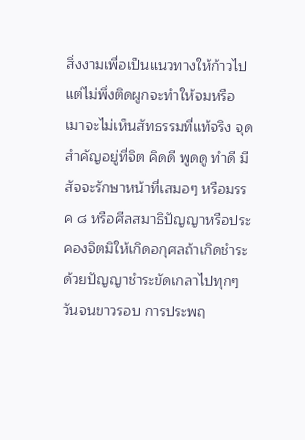สิ่งงามเพื่อเป็นแนวทางให้ก้าวไปแต่ไม่พึ่งติดผูกจะทำให้จมหรือเมาจะไม่เห็นสัทธรรมที่แท้จริง จุดสำคัญอยู่ที่จิต คิดดี พูดดู ทำดี มีสัจจะรักษาหน้าที่เสมอๆ หรือมรรค ๘ หรือศีลสมาธิปัญญาหรือประคองจิตมิให้เกิดอกุศลถ้าเกิดชำระด้วยปัญญาชำระขัดเกลาไปทุกๆวันจนขาวรอบ การประพฤ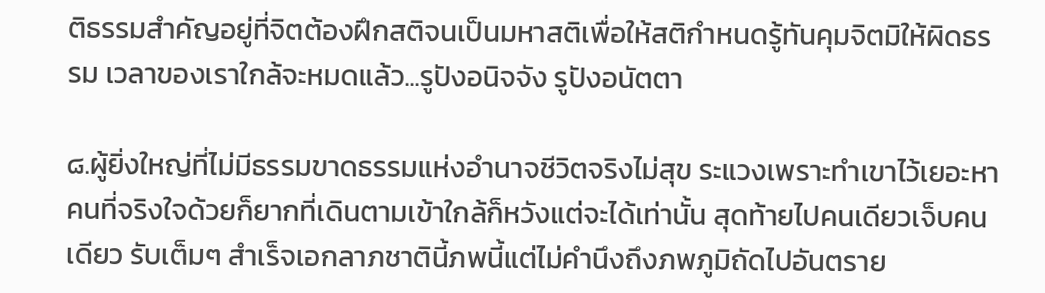ติธรรมสำคัญอยู่ที่จิตต้องฝึกสติจนเป็นมหาสติเพื่อให้สติกำหนดรู้ทันคุมจิตมิให้ผิดธรรม เวลาของเราใกล้จะหมดแล้ว...รูปังอนิจจัง รูปังอนัตตา

๘.ผู้ยิ่งใหญ่ที่ไม่มีธรรมขาดธรรมแห่งอำนาจชีวิตจริงไม่สุข ระแวงเพราะทำเขาไว้เยอะหาคนที่จริงใจด้วยก็ยากที่เดินตามเข้าใกล้ก็หวังแต่จะได้เท่านั้น สุดท้ายไปคนเดียวเจ็บคนเดียว รับเต็มๆ สำเร็จเอกลาภชาตินี้ภพนี้แต่ไม่คำนึงถึงภพภูมิถัดไปอันตราย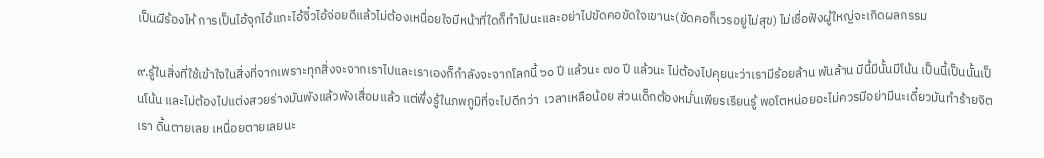เป็นผีร้องไห้ การเป็นไอ้จุกไอ้แกะไอ้จิ๋วไอ้จ่อยดีแล้วไม่ต้องเหนื่อยใจมีหน้าที่ใดก็ทำไปนะและอย่าไปขัดคอขัดใจเขานะ(ขัดคอก็เวรอยู่ไม่สุข) ไม่เชื่อฟังผู้ใหญ่จะเกิดผลกรรม

๙.รู้ในสิ่งที่ใช้เข้าใจในสิ่งที่จากเพราะทุกสิ่งจะจากเราไปและเราเองก็กำลังจะจากโลกนี้ ๖๐ ปี แล้วนะ ๗๐ ปี แล้วนะ ไม่ต้องไปคุยนะว่าเรามีร้อยล้าน พันล้าน มีนี้มีนั้นมีโน้น เป็นนี้เป็นนั้นเป็นโน้น และไม่ต้องไปแต่งสวยร่างมันพังแล้วพังเสื่อมแล้ว แต่พึ่งรู้ในภพภูมิที่จะไปดีกว่า  เวลาเหลือน้อย ส่วนเด็กต้องหมั่นเพียรเรียนรู้ พอโตหน่อยอะไม่ควรมีอย่ามีนะเดี๋ยวมันทำร้ายจิตเรา ดิ้นตายเลย เหนื่อยตายเลยนะ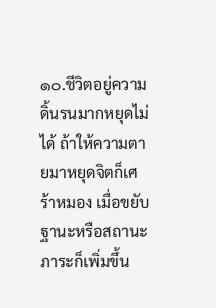๑๐.ชีวิตอยู่ความดิ้นรนมากหยุดไม่ได้ ถ้าให้ความตายมาหยุดจิตก็เศร้าหมอง เมื่อขยับฐานะหรือสถานะภาระก็เพิ่มขึ้น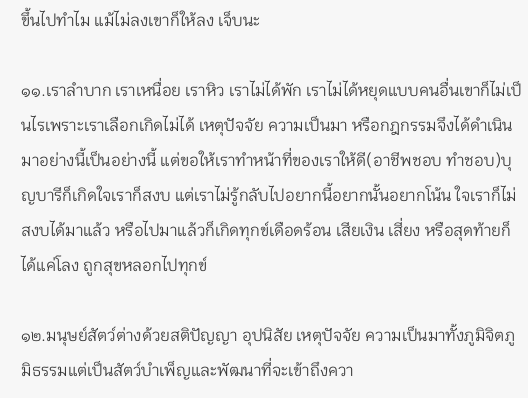ขึ้นไปทำไม แม้ไม่ลงเขาก็ให้ลง เจ็บนะ

๑๑.เราลำบาก เราเหนื่อย เราหิว เราไม่ได้พัก เราไม่ได้หยุดแบบคนอื่นเขาก็ไม่เป็นไรเพราะเราเลือกเกิดไม่ได้ เหตุปัจจัย ความเป็นมา หรือกฎกรรมจึงได้ดำเนินมาอย่างนี้เป็นอย่างนี้ แต่ขอให้เราทำหน้าที่ของเราให้ดี(อาชีพชอบ ทำชอบ)บุญบารีก็เกิดใจเราก็สงบ แต่เราไม่รู้กลับไปอยากนี้อยากนั้นอยากโน้น ใจเราก็ไม่สงบได้มาแล้ว หรือไปมาแล้วก็เกิดทุกข์เดือดร้อน เสียเงิน เสี่ยง หรือสุดท้ายก็ได้แค่โลง ถูกสุขหลอกไปทุกข์

๑๒.มนุษย์สัตว์ต่างด้วยสติปัญญา อุปนิสัย เหตุปัจจัย ความเป็นมาทั้งภูมิจิตภูมิธรรมแต่เป็นสัตว์บำเพ็ญและพัฒนาที่จะเข้าถึงควา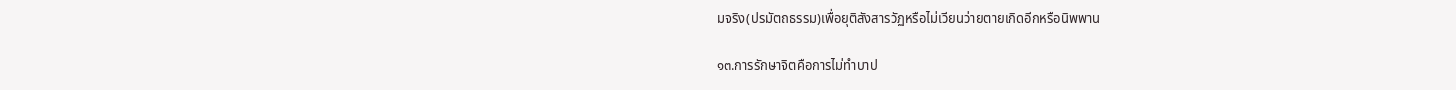มจริง(ปรมัตถธรรม)เพื่อยุติสังสารวัฏหรือไม่เวียนว่ายตายเกิดอีกหรือนิพพาน

๑๓.การรักษาจิตคือการไม่ทำบาป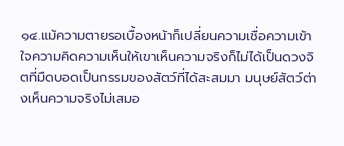๑๔.แม้ความตายรอเบื้องหน้าก็เปลี่ยนความเชื่อความเข้าใจความคิดความเห็นให้เขาเห็นความจริงก็ไม่ได้เป็นดวงจิตที่มืดบอดเป็นกรรมของสัตว์ที่ได้สะสมมา มนุษย์สัตว์ต่างเห็นความจริงไม่เสมอ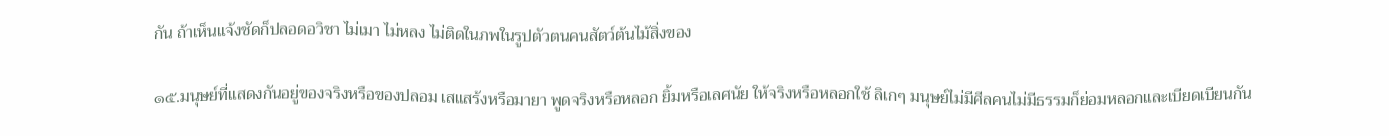กัน ถ้าเห็นแจ้งชัดก็ปลอดอวิชา ไม่เมา ไม่หลง ไม่ติดในภพในรูปตัวตนคนสัตว์ต้นไม้สิ่งของ

๑๕.มนุษย์ที่แสดงกันอยู่ของจริงหรือของปลอม เสแสร้งหรือมายา พูดจริงหรือหลอก ยิ้มหรือเลศนัย ให้จริงหรือหลอกใช้ ลิเกๆ มนุษย์ไม่มีศีลคนไม่มีธรรมก็ย่อมหลอกและเบียดเบียนกัน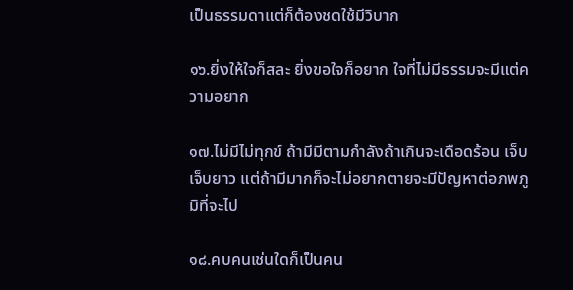เป็นธรรมดาแต่ก็ต้องชดใช้มีวิบาก

๑๖.ยิ่งให้ใจก็สละ ยิ่งขอใจก็อยาก ใจที่ไม่มีธรรมจะมีแต่ความอยาก

๑๗.ไม่มีไม่ทุกข์ ถ้ามีมีตามกำลังถ้าเกินจะเดือดร้อน เจ็บ เจ็บยาว แต่ถ้ามีมากก็จะไม่อยากตายจะมีปัญหาต่อภพภูมิที่จะไป

๑๘.คบคนเช่นใดก็เป็นคน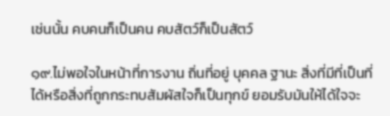เช่นนั้น คบคนก็เป็นคน คบสัตว์ก็เป็นสัตว์

๑๙.ไม่พอใจในหน้าที่การงาน ถิ่นที่อยู่ บุคคล ฐานะ สิ่งที่มีที่เป็นที่ได้หรือสิ่งที่ถูกกระทบสัมผัสใจก็เป็นทุกข์ ยอมรับมันให้ได้ใจจะ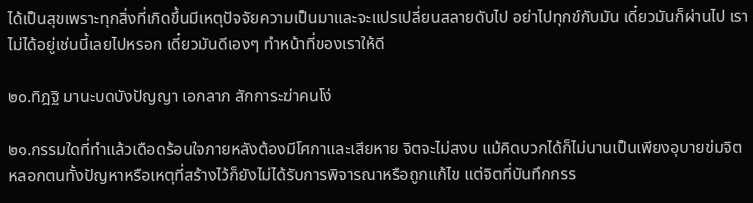ได้เป็นสุขเพราะทุกสิ่งที่เกิดขึ้นมีเหตุปัจจัยความเป็นมาและจะแปรเปลี่ยนสลายดับไป อย่าไปทุกข์กับมัน เดี๋ยวมันก็ผ่านไป เราไม่ได้อยู่เช่นนี้เลยไปหรอก เดี๋ยวมันดีเองๆ ทำหน้าที่ของเราให้ดี

๒๐.ทิฎฐิ มานะบดบังปัญญา เอกลาภ สักการะฆ่าคนโง่

๒๑.กรรมใดที่ทำแล้วเดือดร้อนใจภายหลังต้องมีโศกาและเสียหาย จิตจะไม่สงบ แม้คิดบวกได้ก็ไม่นานเป็นเพียงอุบายข่มจิตหลอกตนทั้งปัญหาหรือเหตุที่สร้างไว้ก็ยังไม่ได้รับการพิจารณาหรือถูกแก้ไข แต่จิตที่บันทึกกรร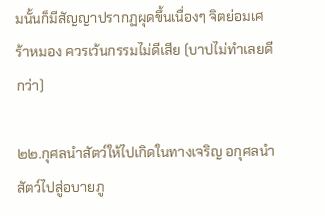มนั้นก็มีสัญญาปรากฏผุดขึ้นเนื่องๆ จิตย่อมเศร้าหมอง ควรเว้นกรรมไม่ดีเสีย (บาปไม่ทำเลยดีกว่า)

๒๒.กุศลนำสัตว์ให้ไปเกิดในทางเจริญ อกุศลนำสัตว์ไปสู่อบายภู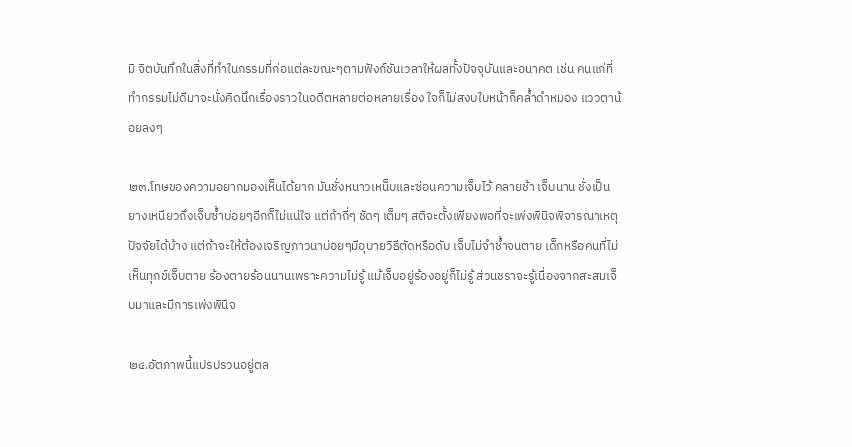มิ จิตบันทึกในสิ่งที่ทำในกรรมที่ก่อแต่ละขณะๆตามฟังก์ชันเวลาให้ผลทั้งปัจจุบันและอนาคต เช่น คนแก่ที่ทำกรรมไม่ดีมาจะนั่งคิดนึกเรื่องราวในอดีตหลายต่อหลายเรื่อง ใจก็ไม่สงบใบหน้าก็คล้ำดำหมอง แววตาน้อยลงๆ

๒๓.โทษของความอยากมองเห็นได้ยาก มันชั่งหนาวเหน็บและซ่อนความเจ็บไว้ คลายช้า เจ็บนาน ชั่งเป็นยางเหนียวถึงเจ็บซ้ำบ่อยๆอีกก็ไม่แน่ใจ แต่ถ้าถี่ๆ ชัดๆ เต็มๆ สติจะตั้งเพียงพอที่จะเพ่งพินิจพิจารณาเหตุปัจจัยได้บ้าง แต่ถ้าจะให้ต้องเจริญภาวนาบ่อยๆมีอุบายวิธีตัดหรือดับ เจ็บไม่จำช้ำจนตาย เด็กหรือคนที่ไม่เห็นทุกข์เจ็บตาย ร้องตายร้อนนานเพราะความไม่รู้ แม้เจ็บอยู่ร้องอยู่ก็ไม่รู้ ส่วนชราจะรู้เนื่องจากสะสมเจ็บมาและมีการเพ่งพินิจ

๒๔.อัตภาพนี้แปรปรวนอยู่ตล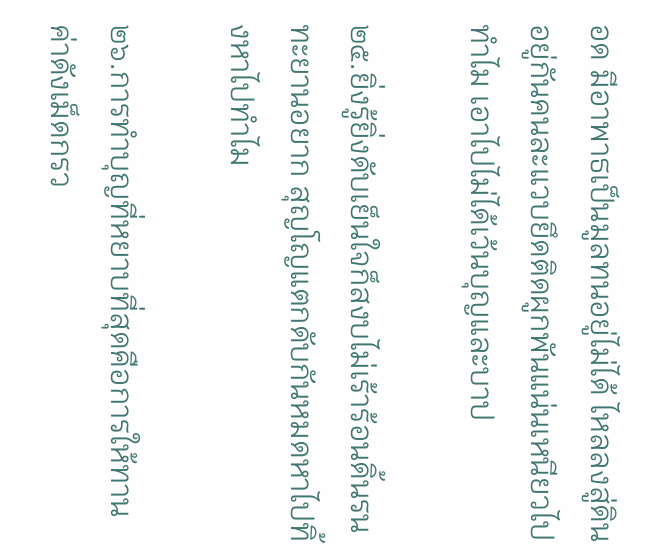อด มีอาพาธเป็นมูลทนอยู่ไม่ได้ ไหลลงสู่ดิน อยู่กันคนละแวบยึดติดผูกพันแน่นเหนียวไปทำไม เอาไปไม่ได้เว้นบุญและบาป

๒๕.ยิ่งรู้ยิ่งดับเย็นใจก็สงบไม่เร้าร้อนดิ้นรนทะยานอยาก สุญโญแตกดับกันหมดหาไปทิ้งหาไปทำไม

๒๖.การทำบุญที่หยาบที่สุดคือการให้ทานค่าดังเม็ดกรว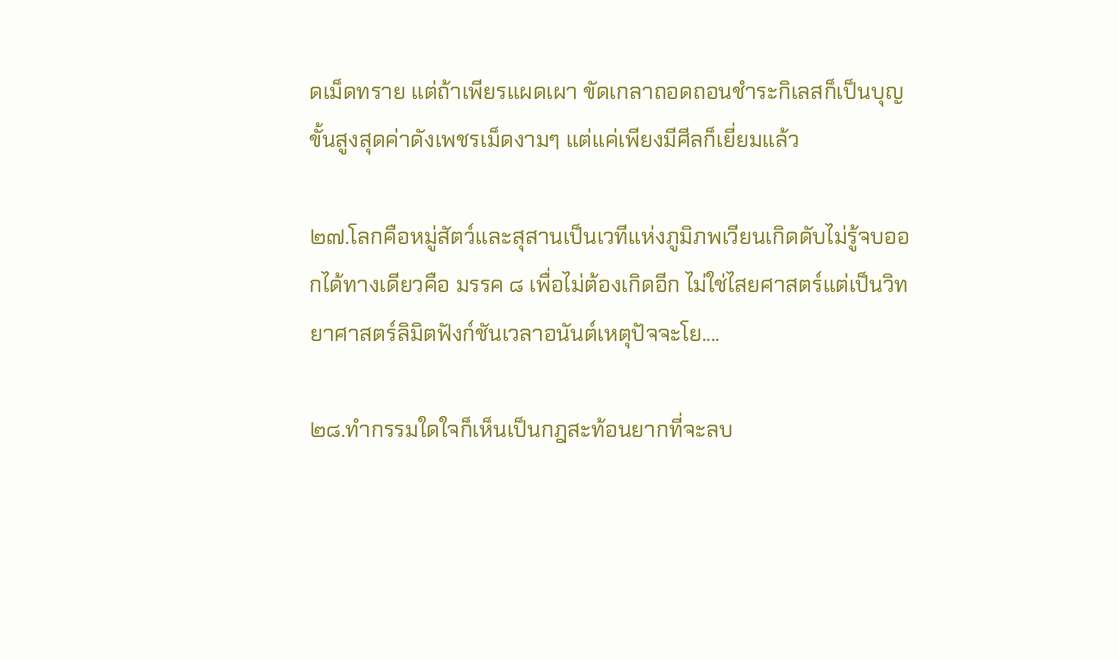ดเม็ดทราย แต่ถ้าเพียรแผดเผา ขัดเกลาถอดถอนชำระกิเลสก็เป็นบุญขั้นสูงสุดค่าดังเพชรเม็ดงามๆ แต่แค่เพียงมีศีลก็เยี่ยมแล้ว

๒๗.โลกคือหมู่สัตว์และสุสานเป็นเวทีแห่งภูมิภพเวียนเกิดดับไม่รู้จบออกได้ทางเดียวคือ มรรค ๘ เพื่อไม่ต้องเกิดอีก ไม่ใช่ไสยศาสตร์แต่เป็นวิทยาศาสตร์ลิมิตฟังก์ชันเวลาอนันต์เหตุปัจจะโย....

๒๘.ทำกรรมใดใจก็เห็นเป็นกฎสะท้อนยากที่จะลบ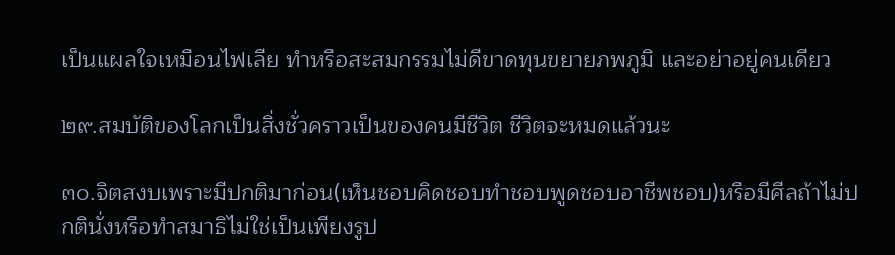เป็นแผลใจเหมือนไฟเลีย ทำหรือสะสมกรรมไม่ดีขาดทุนขยายภพภูมิ และอย่าอยู่คนเดียว

๒๙.สมบัติของโลกเป็นสิ่งชั่วคราวเป็นของคนมีชีวิต ชีวิตจะหมดแล้วนะ

๓๐.จิตสงบเพราะมีปกติมาก่อน(เห็นชอบคิดชอบทำชอบพูดชอบอาชีพชอบ)หรือมีศีลถ้าไม่ปกตินั่งหรือทำสมาธิไม่ใช่เป็นเพียงรูป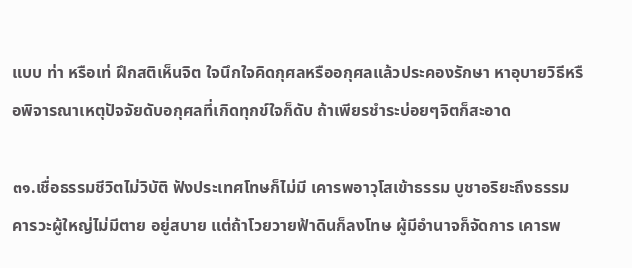แบบ ท่า หรือเท่ ฝึกสติเห็นจิต ใจนึกใจคิดกุศลหรืออกุศลแล้วประคองรักษา หาอุบายวิธีหรือพิจารณาเหตุปัจจัยดับอกุศลที่เกิดทุกข์ใจก็ดับ ถ้าเพียรชำระบ่อยๆจิตก็สะอาด

๓๑.เชื่อธรรมชีวิตไม่วิบัติ ฟังประเทศโทษก็ไม่มี เคารพอาวุโสเข้าธรรม บูชาอริยะถึงธรรม คารวะผู้ใหญ่ไม่มีตาย อยู่สบาย แต่ถ้าโวยวายฟ้าดินก็ลงโทษ ผู้มีอำนาจก็จัดการ เคารพ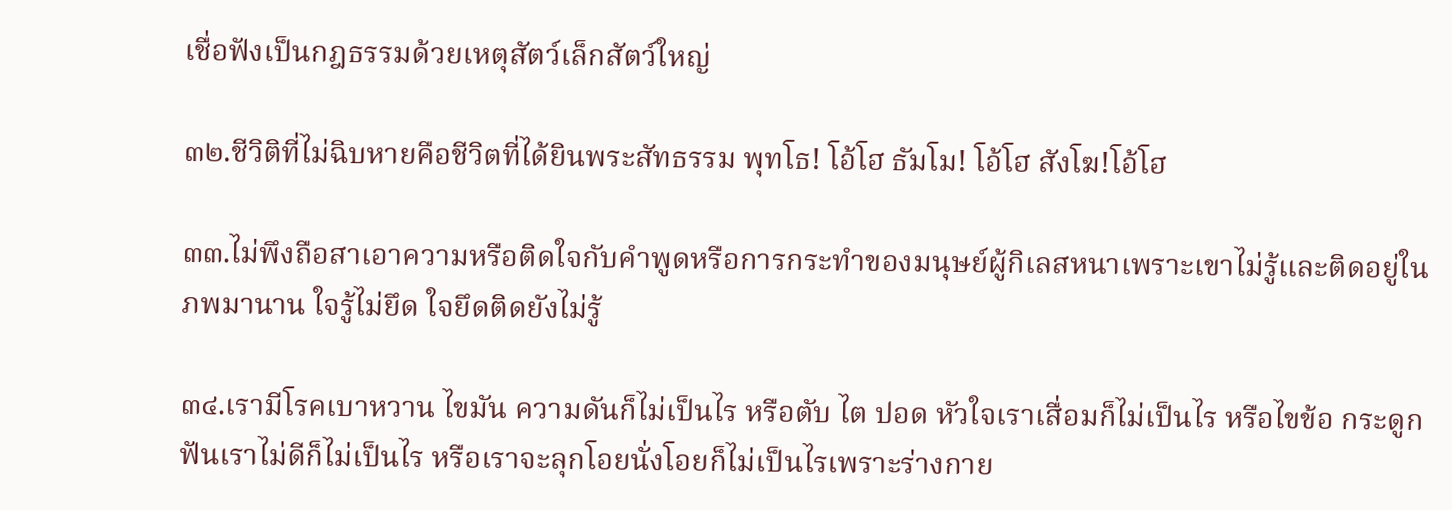เชื่อฟังเป็นกฎธรรมด้วยเหตุสัตว์เล็กสัตว์ใหญ่

๓๒.ชีวิติที่ไม่ฉิบหายคือชีวิตที่ได้ยินพระสัทธรรม พุทโธ! โอ้โฮ ธัมโม! โอ้โฮ สังโฆ!โอ้โฮ

๓๓.ไม่พึงถือสาเอาความหรือติดใจกับคำพูดหรือการกระทำของมนุษย์ผู้กิเลสหนาเพราะเขาไม่รู้และติดอยู่ในภพมานาน ใจรู้ไม่ยึด ใจยึดติดยังไม่รู้

๓๔.เรามีโรคเบาหวาน ไขมัน ความดันก็ไม่เป็นไร หรือตับ ไต ปอด หัวใจเราเสื่อมก็ไม่เป็นไร หรือไขข้อ กระดูก ฟันเราไม่ดีก็ไม่เป็นไร หรือเราจะลุกโอยนั่งโอยก็ไม่เป็นไรเพราะร่างกาย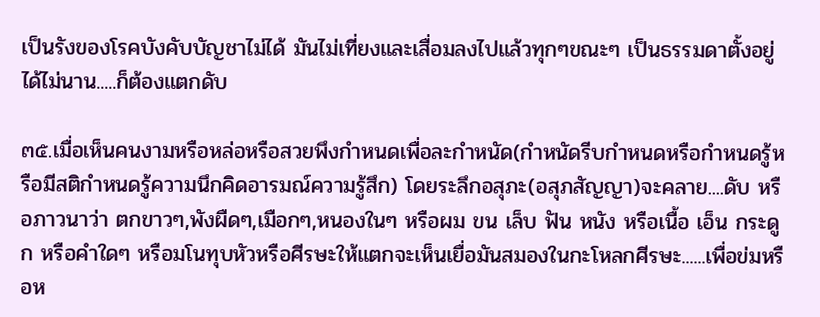เป็นรังของโรคบังคับบัญชาไม่ได้ มันไม่เที่ยงและเสื่อมลงไปแล้วทุกๆขณะๆ เป็นธรรมดาตั้งอยู่ได้ไม่นาน.....ก็ต้องแตกดับ

๓๕.เมื่อเห็นคนงามหรือหล่อหรือสวยพึงกำหนดเพื่อละกำหนัด(กำหนัดรีบกำหนดหรือกำหนดรู้หรือมีสติกำหนดรู้ความนึกคิดอารมณ์ความรู้สึก) โดยระลึกอสุภะ(อสุภสัญญา)จะคลาย....ดับ หรือภาวนาว่า ตกขาวๆ,พังผืดๆ,เมือกๆ,หนองในๆ หรือผม ขน เล็บ ฟัน หนัง หรือเนื้อ เอ็น กระดูก หรือคำใดๆ หรือมโนทุบหัวหรือศีรษะให้แตกจะเห็นเยื่อมันสมองในกะโหลกศีรษะ......เพื่อข่มหรือห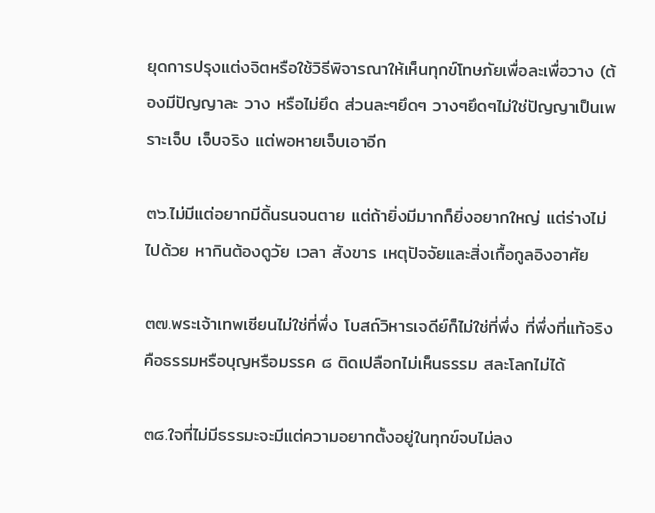ยุดการปรุงแต่งจิตหรือใช้วิธีพิจารณาให้เห็นทุกข์โทษภัยเพื่อละเพื่อวาง (ต้องมีปัญญาละ วาง หรือไม่ยึด ส่วนละๆยึดๆ วางๆยึดๆไม่ใช่ปัญญาเป็นเพราะเจ็บ เจ็บจริง แต่พอหายเจ็บเอาอีก

๓๖.ไม่มีแต่อยากมีดิ้นรนจนตาย แต่ถ้ายิ่งมีมากก็ยิ่งอยากใหญ่ แต่ร่างไม่ไปด้วย หากินต้องดูวัย เวลา สังขาร เหตุปัจจัยและสิ่งเกื้อกูลอิงอาศัย

๓๗.พระเจ้าเทพเซียนไม่ใช่ที่พึ่ง โบสถ์วิหารเจดีย์ก็ไม่ใช่ที่พึ่ง ที่พึ่งที่แท้จริงคือธรรมหรือบุญหรือมรรค ๘ ติดเปลือกไม่เห็นธรรม สละโลกไม่ได้

๓๘.ใจที่ไม่มีธรรมะจะมีแต่ความอยากตั้งอยู่ในทุกข์จบไม่ลง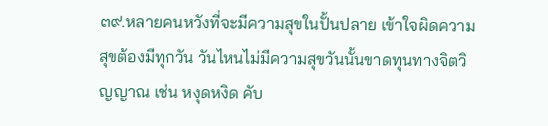๓๙.หลายคนหวังที่จะมีความสุขในปั้นปลาย เข้าใจผิดความสุขต้องมีทุกวัน วันไหนไม่มีความสุขวันนั้นขาดทุนทางจิตวิญญาณ เช่น หงุดหงิด คับ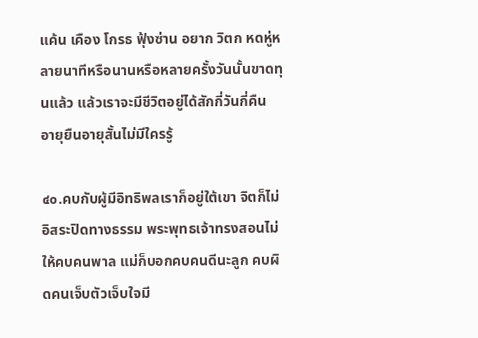แค้น เคือง โกรธ ฟุ้งซ่าน อยาก วิตก หดหู่หลายนาทีหรือนานหรือหลายครั้งวันนั้นขาดทุนแล้ว แล้วเราจะมีชีวิตอยู่ได้สักกี่วันกี่คืน อายุยืนอายุสั้นไม่มีใครรู้

๔๐.คบกับผู้มีอิทธิพลเราก็อยู่ใต้เขา จิตก็ไม่อิสระปิดทางธรรม พระพุทธเจ้าทรงสอนไม่ให้คบคนพาล แม่ก็บอกคบคนดีนะลูก คบผิดคนเจ็บตัวเจ็บใจมี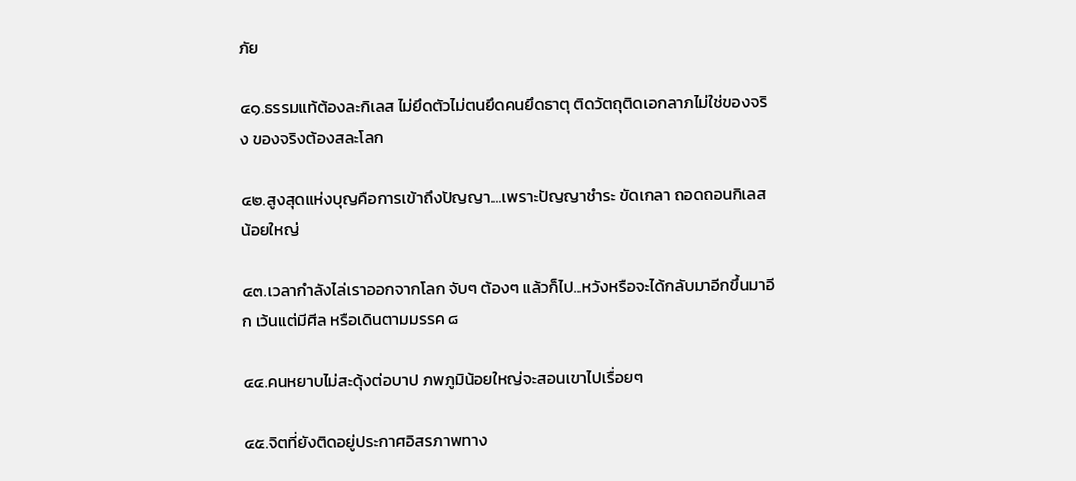ภัย

๔๑.ธรรมแท้ต้องละกิเลส ไม่ยึดตัวไม่ตนยึดคนยึดธาตุ ติดวัตถุติดเอกลาภไม่ใช่ของจริง ของจริงต้องสละโลก

๔๒.สูงสุดแห่งบุญคือการเข้าถึงปัญญา....เพราะปัญญาชำระ ขัดเกลา ถอดถอนกิเลสน้อยใหญ่

๔๓.เวลากำลังไล่เราออกจากโลก จับๆ ต้องๆ แล้วก็ไป...หวังหรือจะได้กลับมาอีกขึ้นมาอีก เว้นแต่มีศีล หรือเดินตามมรรค ๘

๔๔.คนหยาบไม่สะดุ้งต่อบาป ภพภูมิน้อยใหญ่จะสอนเขาไปเรื่อยๆ

๔๕.จิตที่ยังติดอยู่ประกาศอิสรภาพทาง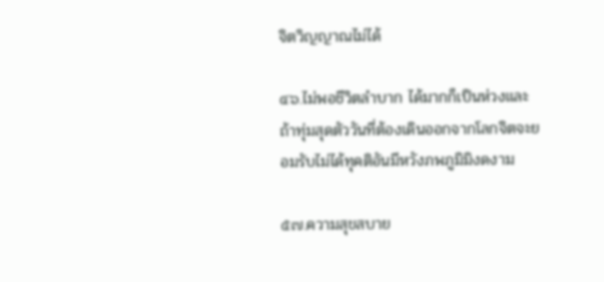จิตวิญญาณไม่ได้

๔๖.ไม่พอชีวิตลำบาก ได้มากก็เป็นห่วงและถ้าทุ่มสุดตัววันที่ต้องเดินออกจากโลกจิตจะยอมรับไม่ได้ทุคติอันมีหวังภพภูมิมิงดงาม

๕๗.ความสุขสบาย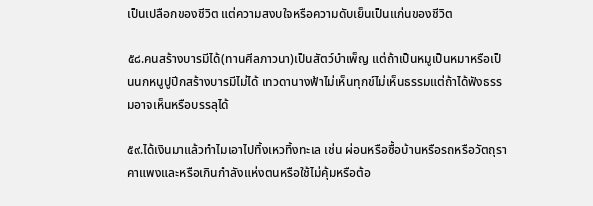เป็นเปลือกของชีวิต แต่ความสงบใจหรือความดับเย็นเป็นแก่นของชีวิต

๕๘.คนสร้างบารมีได้(ทานศีลภาวนา)เป็นสัตว์บำเพ็ญ แต่ถ้าเป็นหมูเป็นหมาหรือเป็นนกหนูปูปีกสร้างบารมีไม่ได้ เทวดานางฟ้าไม่เห็นทุกข์ไม่เห็นธรรมแต่ถ้าได้ฟังธรรมอาจเห็นหรือบรรลุได้

๕๙.ได้เงินมาแล้วทำไมเอาไปทิ้งเหวทิ้งทะเล เช่น ผ่อนหรือซื้อบ้านหรือรถหรือวัตถุราคาแพงและหรือเกินกำลังแห่งตนหรือใช้ไม่คุ้มหรือต้อ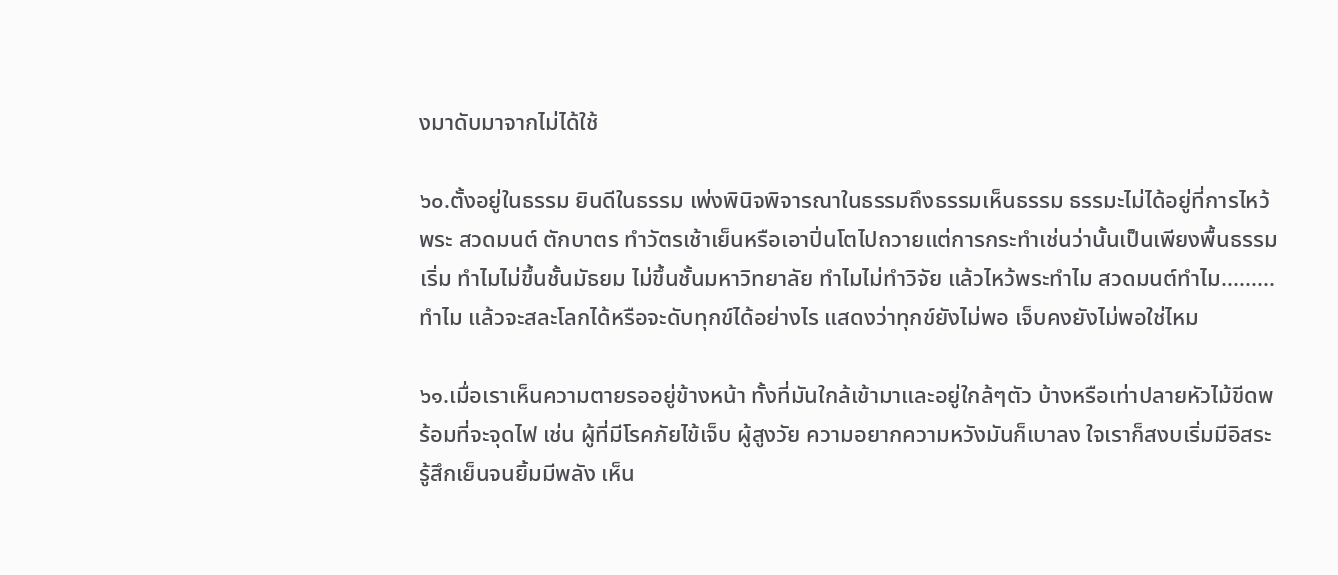งมาดับมาจากไม่ได้ใช้

๖๐.ตั้งอยู่ในธรรม ยินดีในธรรม เพ่งพินิจพิจารณาในธรรมถึงธรรมเห็นธรรม ธรรมะไม่ได้อยู่ที่การไหว้พระ สวดมนต์ ตักบาตร ทำวัตรเช้าเย็นหรือเอาปิ่นโตไปถวายแต่การกระทำเช่นว่านั้นเป็นเพียงพื้นธรรม เริ่ม ทำไมไม่ขึ้นชั้นมัธยม ไม่ขึ้นชั้นมหาวิทยาลัย ทำไมไม่ทำวิจัย แล้วไหว้พระทำไม สวดมนต์ทำไม.........ทำไม แล้วจะสละโลกได้หรือจะดับทุกข์ได้อย่างไร แสดงว่าทุกข์ยังไม่พอ เจ็บคงยังไม่พอใช่ไหม

๖๑.เมื่อเราเห็นความตายรออยู่ข้างหน้า ทั้งที่มันใกล้เข้ามาและอยู่ใกล้ๆตัว บ้างหรือเท่าปลายหัวไม้ขีดพร้อมที่จะจุดไฟ เช่น ผู้ที่มีโรคภัยไข้เจ็บ ผู้สูงวัย ความอยากความหวังมันก็เบาลง ใจเราก็สงบเริ่มมีอิสระรู้สึกเย็นจนยิ้มมีพลัง เห็น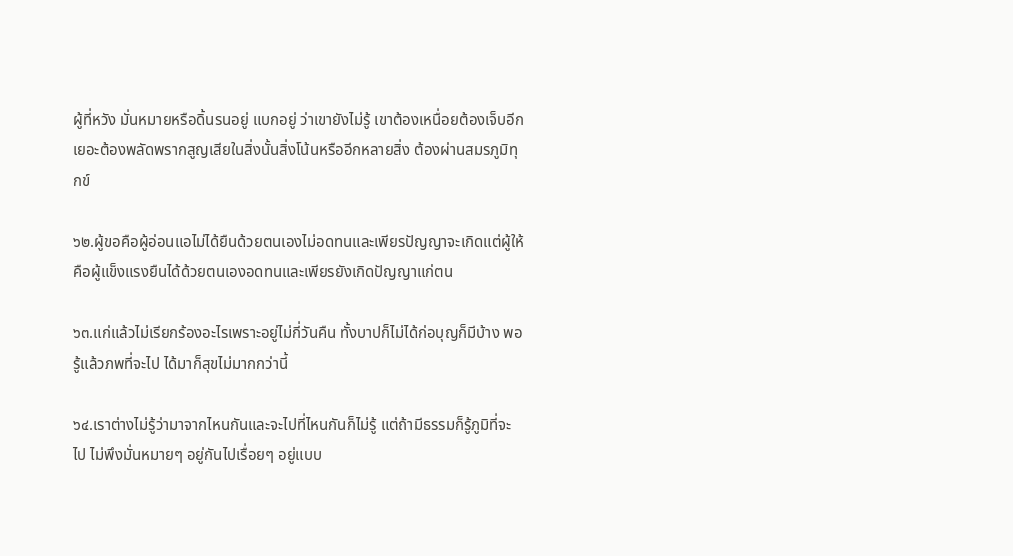ผู้ที่หวัง มั่นหมายหรือดิ้นรนอยู่ แบกอยู่ ว่าเขายังไม่รู้ เขาต้องเหนื่อยต้องเจ็บอีกเยอะต้องพลัดพรากสูญเสียในสิ่งนั้นสิ่งโน้นหรืออีกหลายสิ่ง ต้องผ่านสมรภูมิทุกข์

๖๒.ผู้ขอคือผู้อ่อนแอไม่ได้ยืนด้วยตนเองไม่อดทนและเพียรปัญญาจะเกิดแต่ผู้ให้คือผู้แข็งแรงยืนได้ด้วยตนเองอดทนและเพียรยังเกิดปัญญาแก่ตน

๖๓.แก่แล้วไม่เรียกร้องอะไรเพราะอยู่ไม่กี่วันคืน ทั้งบาปก็ไม่ได้ก่อบุญก็มีบ้าง พอรู้แล้วภพที่จะไป ได้มาก็สุขไม่มากกว่านี้

๖๔.เราต่างไม่รู้ว่ามาจากไหนกันและจะไปที่ไหนกันก็ไม่รู้ แต่ถ้ามีธรรมก็รู้ภูมิที่จะไป ไม่พึงมั่นหมายๆ อยู่กันไปเรื่อยๆ อยู่แบบ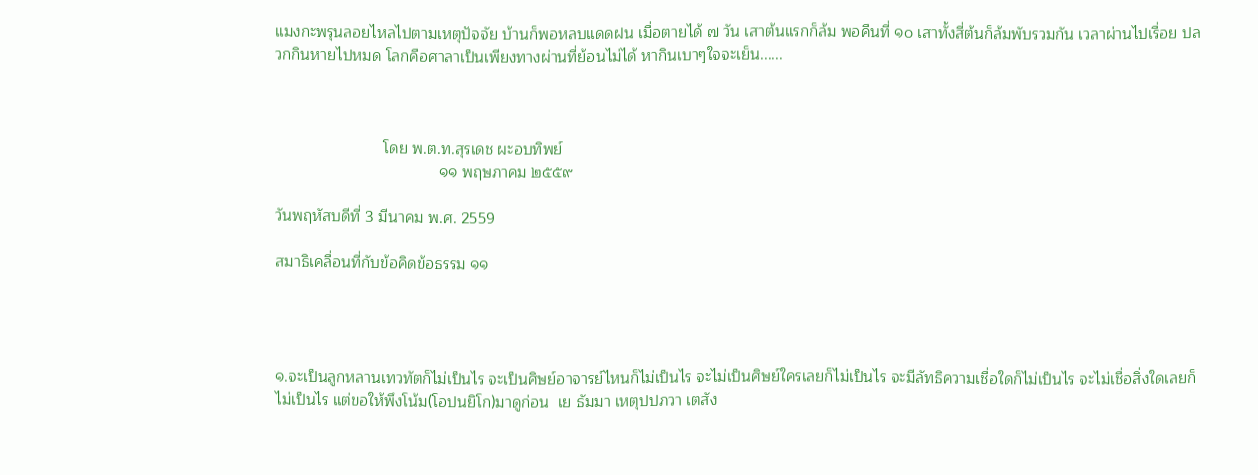แมงกะพรุนลอยไหลไปตามเหตุปัจจัย บ้านก็พอหลบแดดฝน เมื่อตายได้ ๗ วัน เสาต้นแรกก็ล้ม พอคืนที่ ๑๐ เสาทั้งสี่ต้นก็ล้มพับรวมกัน เวลาผ่านไปเรื่อย ปลวกกินหายไปหมด โลกคือศาลาเป็นเพียงทางผ่านที่ย้อนไม่ได้ หากินเบาๆใจจะเย็น......



                         โดย พ.ต.ท.สุรเดช ผะอบทิพย์
                                      ๑๑ พฤษภาคม ๒๕๕๙

วันพฤหัสบดีที่ 3 มีนาคม พ.ศ. 2559

สมาธิเคลื่อนที่กับข้อคิดข้อธรรม ๑๑




๑.จะเป็นลูกหลานเทวทัตก็ไม่เป็นไร จะเป็นศิษย์อาจารย์ไหนก็ไม่เป็นไร จะไม่เป็นศิษย์ใครเลยก็ไม่เป็นไร จะมีลัทธิความเชื่อใดก็ไม่เป็นไร จะไม่เชื่อสิ่งใดเลยก็ไม่เป็นไร แต่ขอให้พึงโน้ม(โอปนยิโก)มาดูก่อน  เย ธัมมา เหตุปปภวา เตสัง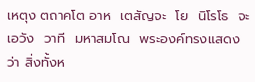เหตุง ตถาคโต อาห  เตสัญจะ  โย  นิโรโธ  จะ เอวัง  วาที  มหาสมโณ  พระองค์ทรงแสดงว่า สิ่งทั้งห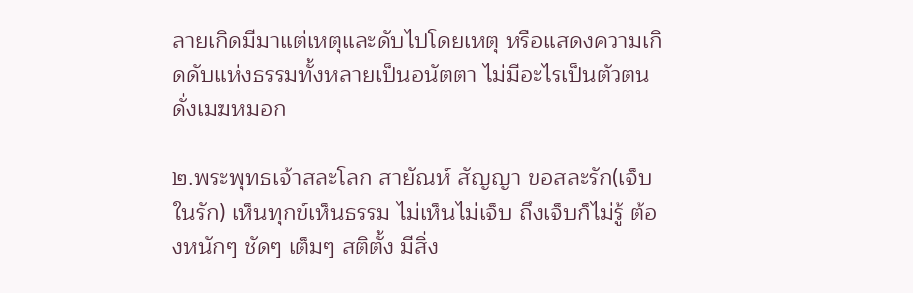ลายเกิดมีมาแต่เหตุและดับไปโดยเหตุ หรือแสดงความเกิดดับแห่งธรรมทั้งหลายเป็นอนัตตา ไม่มีอะไรเป็นตัวตนดั่งเมฆหมอก

๒.พระพุทธเจ้าสละโลก สายัณห์ สัญญา ขอสละรัก(เจ็บในรัก) เห็นทุกข์เห็นธรรม ไม่เห็นไม่เจ็บ ถึงเจ็บก็ไม่รู้ ต้องหนักๆ ชัดๆ เต็มๆ สติตั้ง มีสิ่ง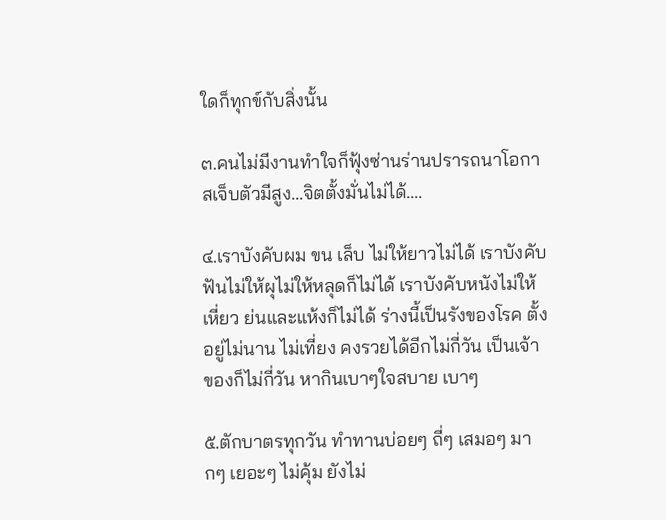ใดก็ทุกข์กับสิ่งนั้น

๓.คนไม่มีงานทำใจก็ฟุ้งซ่านร่านปรารถนาโอกาสเจ็บตัวมีสูง...จิตตั้งมั่นไม่ได้....

๔.เราบังคับผม ขน เล็บ ไม่ให้ยาวไม่ได้ เราบังคับฟันไม่ให้ผุไม่ให้หลุดก็ไม่ได้ เราบังคับหนังไม่ให้เหี่ยว ย่นและแห้งก็ไม่ได้ ร่างนี้เป็นรังของโรค ตั้งอยู่ไม่นาน ไม่เที่ยง คงรวยได้อีกไม่กี่วัน เป็นเจ้าของก็ไม่กี่วัน หากินเบาๆใจสบาย เบาๆ

๕.ตักบาตรทุกวัน ทำทานบ่อยๆ ถี่ๆ เสมอๆ มากๆ เยอะๆ ไม่คุ้ม ยังไม่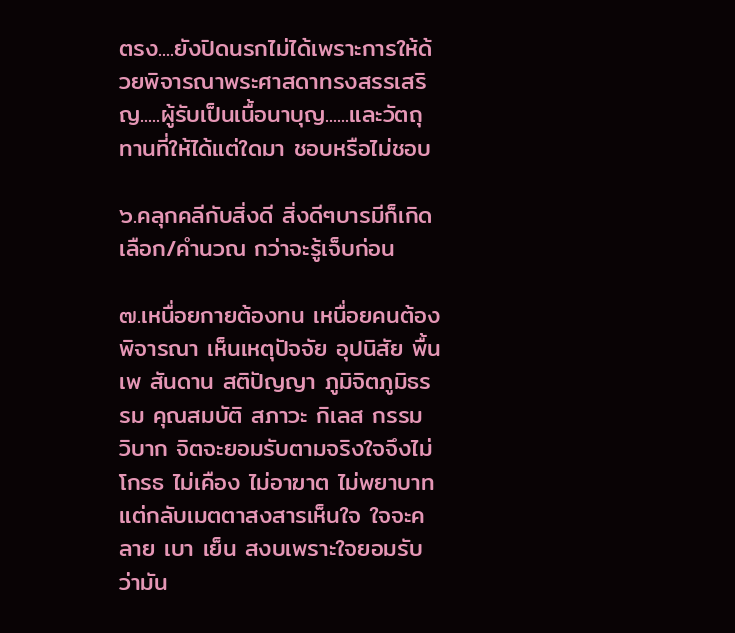ตรง....ยังปิดนรกไม่ได้เพราะการให้ด้วยพิจารณาพระศาสดาทรงสรรเสริญ.....ผู้รับเป็นเนื้อนาบุญ......และวัตถุทานที่ให้ได้แต่ใดมา ชอบหรือไม่ชอบ

๖.คลุกคลีกับสิ่งดี สิ่งดีๆบารมีก็เกิด เลือก/คำนวณ กว่าจะรู้เจ็บก่อน

๗.เหนื่อยกายต้องทน เหนื่อยคนต้องพิจารณา เห็นเหตุปัจจัย อุปนิสัย พื้นเพ สันดาน สติปัญญา ภูมิจิตภูมิธรรม คุณสมบัติ สภาวะ กิเลส กรรม วิบาก จิตจะยอมรับตามจริงใจจึงไม่โกรธ ไม่เคือง ไม่อาฆาต ไม่พยาบาทแต่กลับเมตตาสงสารเห็นใจ ใจจะคลาย เบา เย็น สงบเพราะใจยอมรับว่ามัน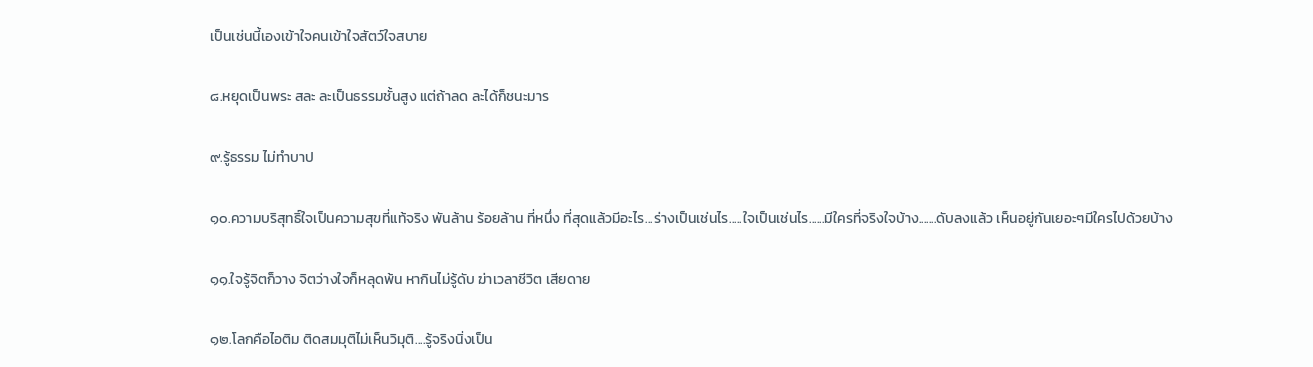เป็นเช่นนี้เองเข้าใจคนเข้าใจสัตว์ใจสบาย

๘.หยุดเป็นพระ สละ ละเป็นธรรมชั้นสูง แต่ถ้าลด ละได้ก็ชนะมาร

๙.รู้ธรรม ไม่ทำบาป

๑๐.ความบริสุทธิ์ใจเป็นความสุขที่แท้จริง พันล้าน ร้อยล้าน ที่หนึ่ง ที่สุดแล้วมีอะไร...ร่างเป็นเช่นไร.....ใจเป็นเช่นไร......มีใครที่จริงใจบ้าง.......ดับลงแล้ว เห็นอยู่กันเยอะๆมีใครไปด้วยบ้าง

๑๑.ใจรู้จิตก็วาง จิตว่างใจก็หลุดพ้น หากินไม่รู้ดับ ฆ่าเวลาชีวิต เสียดาย

๑๒.โลกคือไอติม ติดสมมุติไม่เห็นวิมุติ....รู้จริงนิ่งเป็น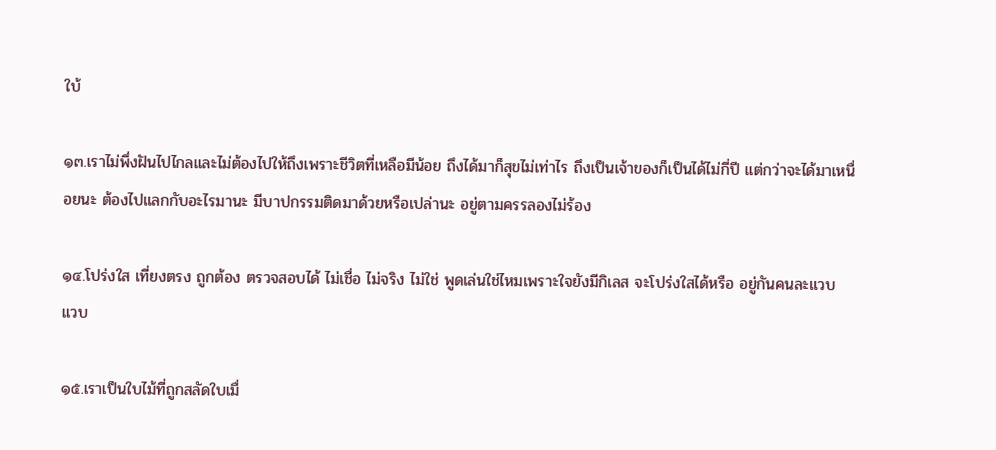ใบ้

๑๓.เราไม่พึ่งฝันไปไกลและไม่ต้องไปให้ถึงเพราะชีวิตที่เหลือมีน้อย ถึงได้มาก็สุขไม่เท่าไร ถึงเป็นเจ้าของก็เป็นได้ไม่กี่ปี แต่กว่าจะได้มาเหนื่อยนะ ต้องไปแลกกับอะไรมานะ มีบาปกรรมติดมาด้วยหรือเปล่านะ อยู่ตามครรลองไม่ร้อง

๑๔.โปร่งใส เที่ยงตรง ถูกต้อง ตรวจสอบได้ ไม่เชื่อ ไม่จริง ไม่ใช่ พูดเล่นใช่ไหมเพราะใจยังมีกิเลส จะโปร่งใสได้หรือ อยู่กันคนละแวบ แวบ

๑๕.เราเป็นใบไม้ที่ถูกสลัดใบเมื่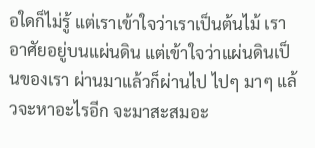อใดก็ไม่รู้ แต่เราเข้าใจว่าเราเป็นต้นไม้ เราอาศัยอยู่บนแผ่นดิน แต่เข้าใจว่าแผ่นดินเป็นของเรา ผ่านมาแล้วก็ผ่านไป ไปๆ มาๆ แล้วจะหาอะไรอีก จะมาสะสมอะ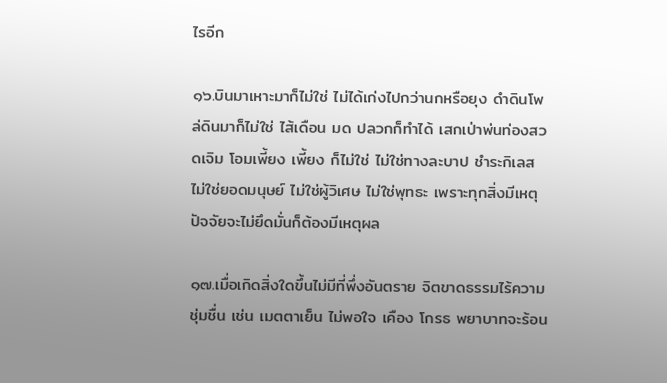ไรอีก

๑๖.บินมาเหาะมาก็ไม่ใช่ ไม่ได้เก่งไปกว่านกหรือยุง ดำดินโพล่ดินมาก็ไม่ใช่ ไส้เดือน มด ปลวกก็ทำได้ เสกเป่าพ่นท่องสวดเจิม โอมเพี้ยง เพี้ยง ก็ไม่ใช่ ไม่ใช่ทางละบาป ชำระกิเลส ไม่ใช่ยอดมนุษย์ ไม่ใช่ผู้วิเศษ ไม่ใช่พุทธะ เพราะทุกสิ่งมีเหตุปัจจัยจะไม่ยึดมั่นก็ต้องมีเหตุผล

๑๗.เมื่อเกิดสิ่งใดขึ้นไม่มีที่พึ่งอันตราย จิตขาดธรรมไร้ความชุ่มชื่น เช่น เมตตาเย็น ไม่พอใจ เคือง โกรธ พยาบาทจะร้อน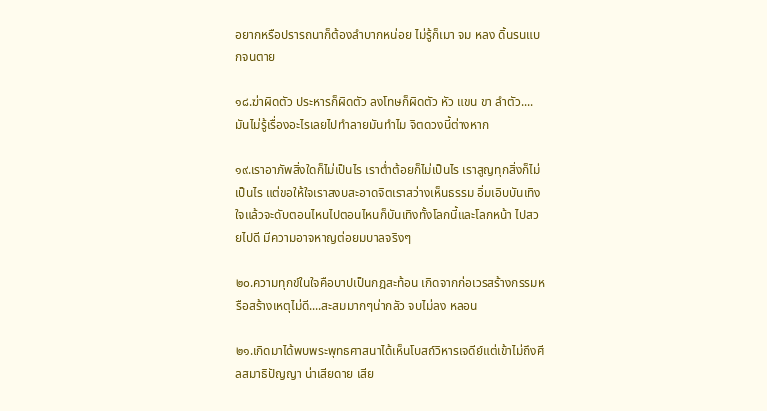อยากหรือปรารถนาก็ต้องลำบากหน่อย ไม่รู้ก็เมา จม หลง ดิ้นรนแบกจนตาย

๑๘.ฆ่าผิดตัว ประหารก็ผิดตัว ลงโทษก็ผิดตัว หัว แขน ขา ลำตัว....มันไม่รู้เรื่องอะไรเลยไปทำลายมันทำไม จิตดวงนี้ต่างหาก

๑๙.เราอาภัพสิ่งใดก็ไม่เป็นไร เราต่ำต้อยก็ไม่เป็นไร เราสูญทุกสิ่งก็ไม่เป็นไร แต่ขอให้ใจเราสงบสะอาดจิตเราสว่างเห็นธรรม อิ่มเอิบบันเทิงใจแล้วจะดับตอนไหนไปตอนไหนก็บันเทิงทั้งโลกนี้และโลกหน้า ไปสวยไปดี มีความอาจหาญต่อยมบาลจริงๆ

๒๐.ความทุกข์ในใจคือบาปเป็นกฎสะท้อน เกิดจากก่อเวรสร้างกรรมหรือสร้างเหตุไม่ดี....สะสมมากๆน่ากลัว จบไม่ลง หลอน

๒๑.เกิดมาได้พบพระพุทธศาสนาได้เห็นโบสถ์วิหารเจดีย์แต่เข้าไม่ถึงศีลสมาธิปัญญา น่าเสียดาย เสีย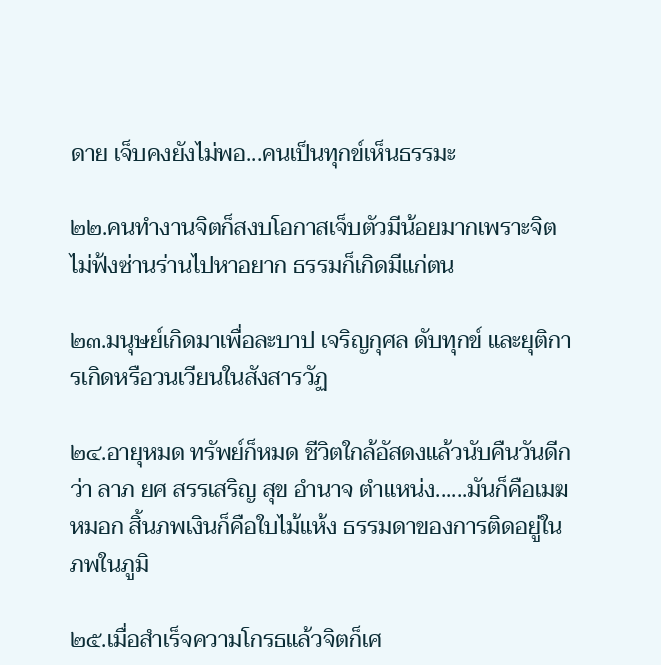ดาย เจ็บคงยังไม่พอ...คนเป็นทุกข์เห็นธรรมะ

๒๒.คนทำงานจิตก็สงบโอกาสเจ็บตัวมีน้อยมากเพราะจิตไม่ฟ้งซ่านร่านไปหาอยาก ธรรมก็เกิดมีแก่ตน

๒๓.มนุษย์เกิดมาเพื่อละบาป เจริญกุศล ดับทุกข์ และยุติการเกิดหรือวนเวียนในสังสารวัฏ

๒๔.อายุหมด ทรัพย์ก็หมด ชีวิตใกล้อัสดงแล้วนับคืนวันดีกว่า ลาภ ยศ สรรเสริญ สุข อำนาจ ตำแหน่ง......มันก็คือเมฆหมอก สิ้นภพเงินก็คือใบไม้แห้ง ธรรมดาของการติดอยู่ในภพในภูมิ

๒๕.เมื่อสำเร็จความโกรธแล้วจิตก็เศ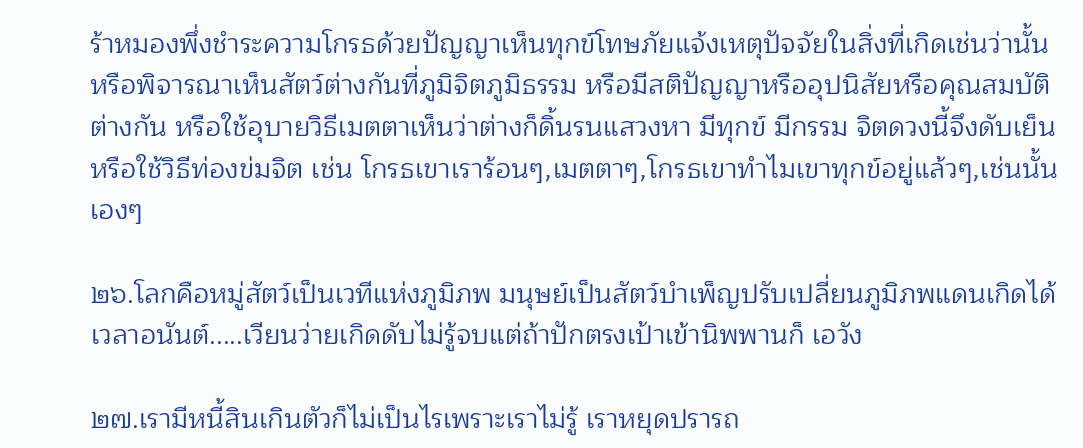ร้าหมองพึ่งชำระความโกรธด้วยปัญญาเห็นทุกข์โทษภัยแจ้งเหตุปัจจัยในสิ่งที่เกิดเช่นว่านั้น หรือพิจารณาเห็นสัตว์ต่างกันที่ภูมิจิตภูมิธรรม หรือมีสติปัญญาหรืออุปนิสัยหรือคุณสมบัติต่างกัน หรือใช้อุบายวิธีเมตตาเห็นว่าต่างก็ดิ้นรนแสวงหา มีทุกข์ มีกรรม จิตดวงนี้จึงดับเย็น หรือใช้วิธีท่องข่มจิต เช่น โกรธเขาเราร้อนๆ,เมตตาๆ,โกรธเขาทำไมเขาทุกข์อยู่แล้วๆ,เช่นนั้นเองๆ

๒๖.โลกคือหมู่สัตว์เป็นเวทีแห่งภูมิภพ มนุษย์เป็นสัตว์บำเพ็ญปรับเปลี่ยนภูมิภพแดนเกิดได้ เวลาอนันต์.....เวียนว่ายเกิดดับไม่รู้จบแต่ถ้าปักตรงเป้าเข้านิพพานก็ เอวัง

๒๗.เรามีหนี้สินเกินตัวก็ไม่เป็นไรเพราะเราไม่รู้ เราหยุดปรารถ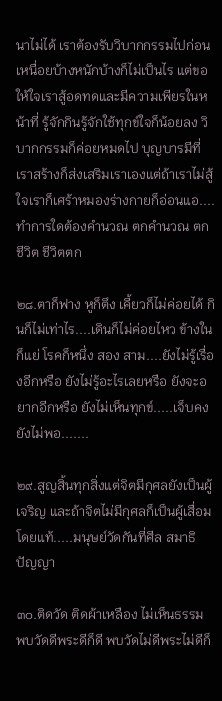นาไม่ได้ เราต้องรับวิบากกรรมไปก่อน เหนื่อยบ้างหนักบ้างก็ไม่เป็นไร แต่ขอให้ใจเราสู้อดทดและมีความเพียรในหน้าที่ รู้จักกินรู้จักใช้ทุกข์ใจก็น้อยลง วิบากกรรมก็ค่อยหมดไป บุญบารมีที่เราสร้างก็ส่งเสริมเราเองแต่ถ้าเราไม่สู้ใจเราก็เศร้าหมองร่างกายก็อ่อนแอ....ทำการใดต้องคำนวณ ตกคำนวณ ตกชีวิต ชีวิตตก

๒๘.ตาก็ฟาง หูก็ตึง เคี้ยวก็ไม่ค่อยได้ กินก็ไม่เท่าไร....เดินก็ไม่ค่อยไหว ข้างในก็แย่ โรคก็หนึ่ง สอง สาม....ยังไม่รู้เรื่องอีกหรือ ยังไม่รู้อะไรเลยหรือ ยังจะอยากอีกหรือ ยังไม่เห็นทุกข์.....เจ็บคงยังไม่พอ.......

๒๙.สูญสิ้นทุกสิ่งแต่จิตมีกุศลยังเป็นผู้เจริญ และถ้าจิตไม่มีกุศลก็เป็นผู้เสื่อมโดยแท้.....มนุษย์วัดกันที่ศีล สมาธิ ปัญญา

๓๐.ติดวัด ติดผ้าเหลือง ไม่เห็นธรรม พบวัดดีพระดีก็ดี พบวัดไม่ดีพระไม่ดีก็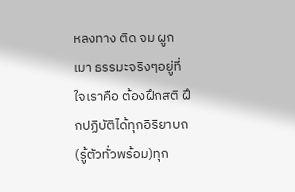หลงทาง ติด จม ผูก เมา ธรรมะจริงๆอยู่ที่ใจเราคือ ต้องฝึกสติ ฝึกปฏิบัติได้ทุกอิริยาบถ(รู้ตัวทั่วพร้อม)ทุก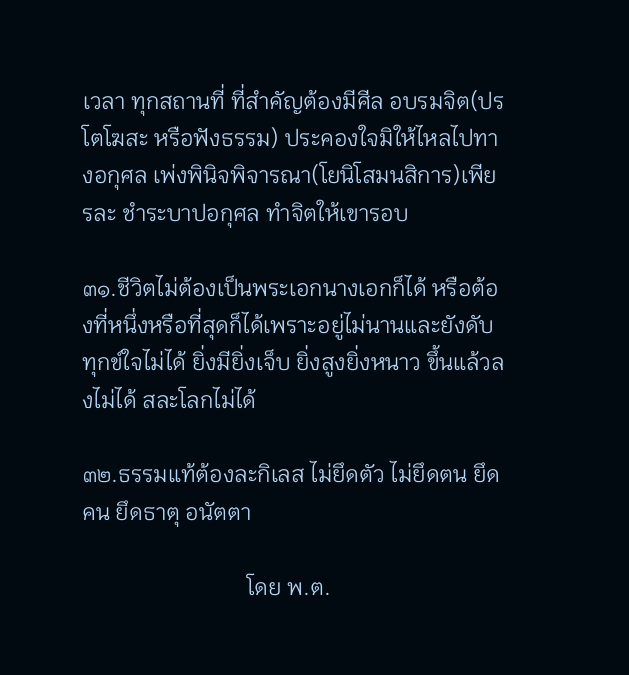เวลา ทุกสถานที่ ที่สำคัญต้องมีศีล อบรมจิต(ปรโตโฆสะ หรือฟังธรรม) ประคองใจมิให้ไหลไปทางอกุศล เพ่งพินิจพิจารณา(โยนิโสมนสิการ)เพียรละ ชำระบาปอกุศล ทำจิตให้เขารอบ

๓๑.ชีวิตไม่ต้องเป็นพระเอกนางเอกก็ได้ หรือต้องที่หนึ่งหรือที่สุดก็ได้เพราะอยู่ไม่นานและยังดับทุกข์ใจไม่ได้ ยิ่งมียิ่งเจ็บ ยิ่งสูงยิ่งหนาว ขึ้นแล้วลงไม่ได้ สละโลกไม่ได้

๓๒.ธรรมแท้ต้องละกิเลส ไม่ยึดตัว ไม่ยึดตน ยึดคน ยึดธาตุ อนัตตา

                             โดย พ.ต.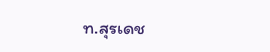ท.สุรเดช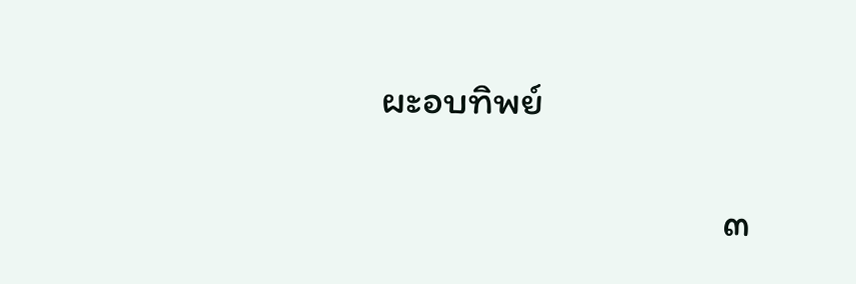ผะอบทิพย์

                                      ๓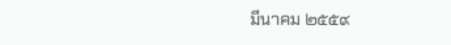มีนาคม ๒๕๕๙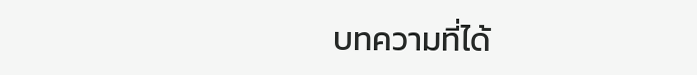บทความที่ได้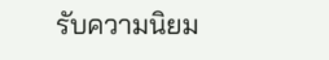รับความนิยม